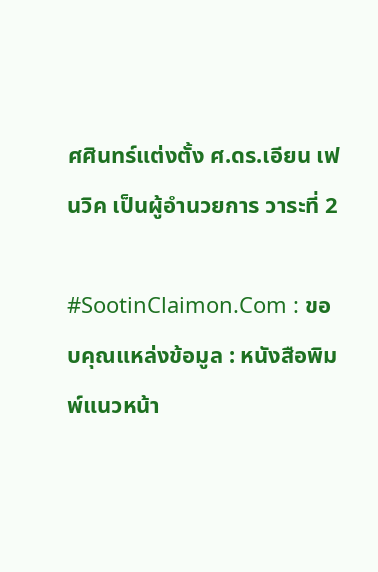ศศินทร์แต่งตั้ง ศ.ดร.เอียน เฟนวิค เป็นผู้อำนวยการ วาระที่ 2

#SootinClaimon.Com : ขอบคุณแหล่งข้อมูล : หนังสือพิมพ์แนวหน้า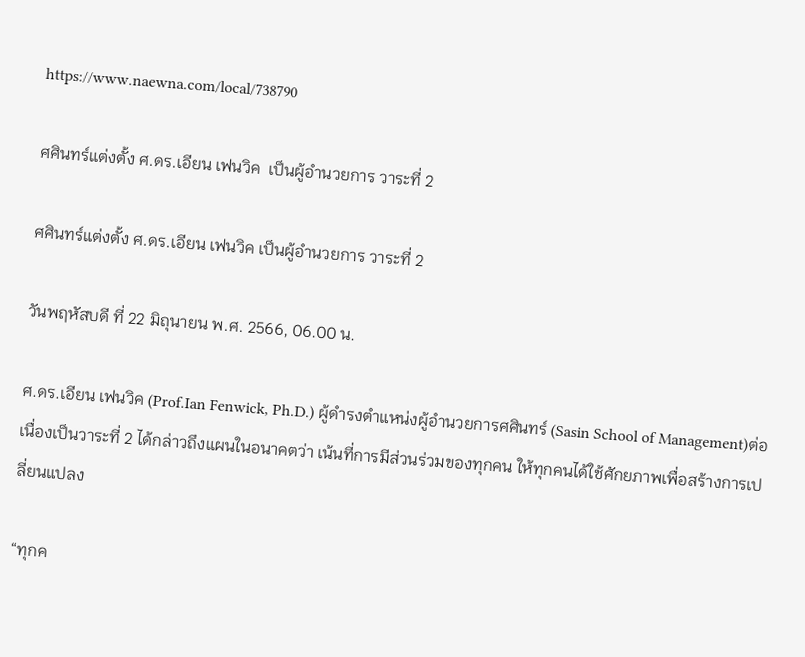https://www.naewna.com/local/738790

ศศินทร์แต่งตั้ง ศ.ดร.เอียน เฟนวิค  เป็นผู้อำนวยการ วาระที่ 2

ศศินทร์แต่งตั้ง ศ.ดร.เอียน เฟนวิค เป็นผู้อำนวยการ วาระที่ 2

วันพฤหัสบดี ที่ 22 มิถุนายน พ.ศ. 2566, 06.00 น.

ศ.ดร.เอียน เฟนวิค (Prof.Ian Fenwick, Ph.D.) ผู้ดำรงตำแหน่งผู้อำนวยการศศินทร์ (Sasin School of Management)ต่อเนื่องเป็นวาระที่ 2 ได้กล่าวถึงแผนในอนาคตว่า เน้นที่การมีส่วนร่วมของทุกคน ให้ทุกคนได้ใช้ศักยภาพเพื่อสร้างการเปลี่ยนแปลง

“ทุกค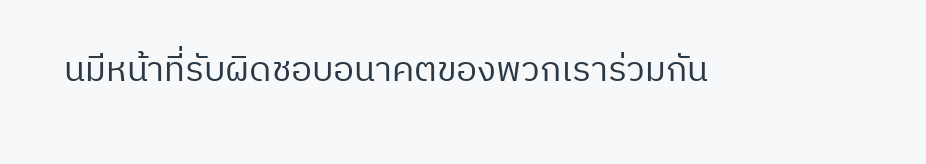นมีหน้าที่รับผิดชอบอนาคตของพวกเราร่วมกัน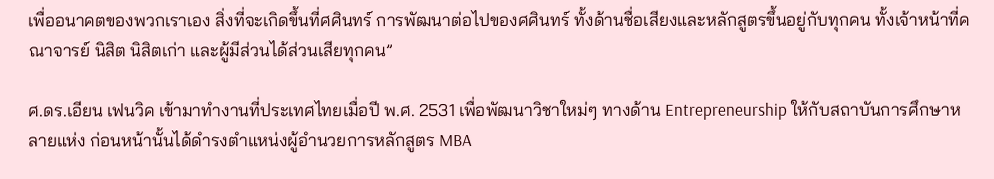เพื่ออนาคตของพวกเราเอง สิ่งที่จะเกิดขึ้นที่ศศินทร์ การพัฒนาต่อไปของศศินทร์ ทั้งด้านชื่อเสียงและหลักสูตรขึ้นอยู่กับทุกคน ทั้งเจ้าหน้าที่คณาจารย์ นิสิต นิสิตเก่า และผู้มีส่วนได้ส่วนเสียทุกคน”

ศ.ดร.เอียน เฟนวิค เข้ามาทำงานที่ประเทศไทยเมื่อปี พ.ศ. 2531 เพื่อพัฒนาวิชาใหม่ๆ ทางด้าน Entrepreneurship ให้กับสถาบันการศึกษาหลายแห่ง ก่อนหน้านั้นได้ดำรงตำแหน่งผู้อำนวยการหลักสูตร MBA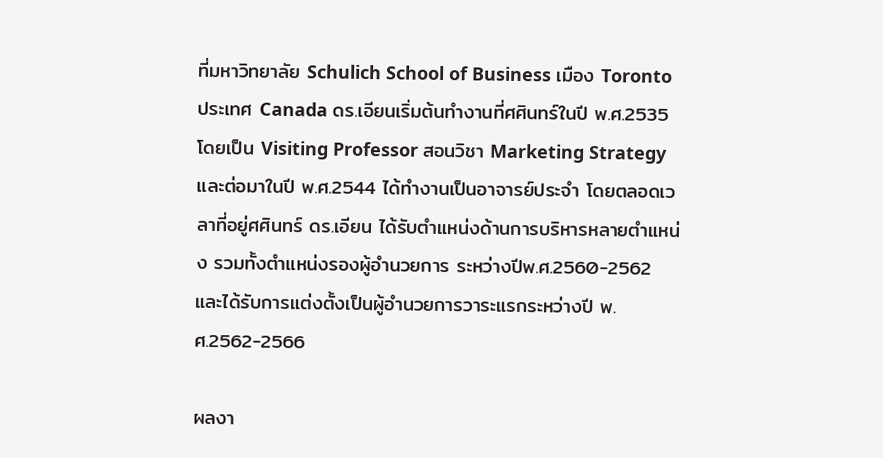ที่มหาวิทยาลัย Schulich School of Business เมือง Toronto ประเทศ Canada ดร.เอียนเริ่มต้นทำงานที่ศศินทร์ในปี พ.ศ.2535 โดยเป็น Visiting Professor สอนวิชา Marketing Strategy และต่อมาในปี พ.ศ.2544 ได้ทำงานเป็นอาจารย์ประจำ โดยตลอดเวลาที่อยู่ศศินทร์ ดร.เอียน ได้รับตำแหน่งด้านการบริหารหลายตำแหน่ง รวมทั้งตำแหน่งรองผู้อำนวยการ ระหว่างปีพ.ศ.2560-2562 และได้รับการแต่งตั้งเป็นผู้อำนวยการวาระแรกระหว่างปี พ.ศ.2562-2566

ผลงา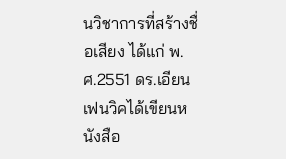นวิชาการที่สร้างชื่อเสียง ได้แก่ พ.ศ.2551 ดร.เอียน เฟนวิคได้เขียนหนังสือ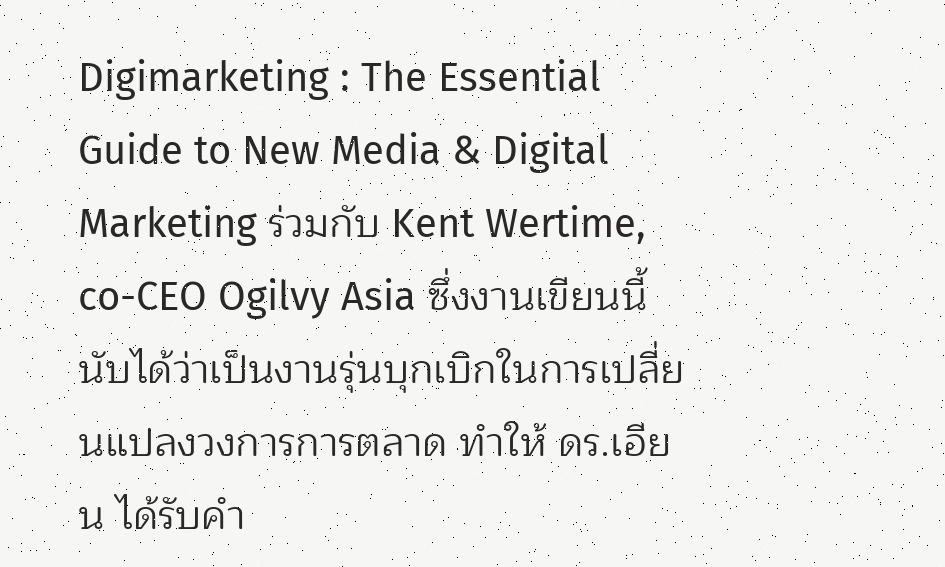Digimarketing : The Essential Guide to New Media & Digital Marketing ร่วมกับ Kent Wertime, co-CEO Ogilvy Asia ซึ่งงานเขียนนี้นับได้ว่าเป็นงานรุ่นบุกเบิกในการเปลี่ยนแปลงวงการการตลาด ทำให้ ดร.เอียน ได้รับคำ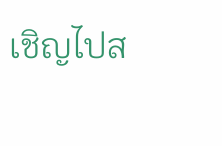เชิญไปส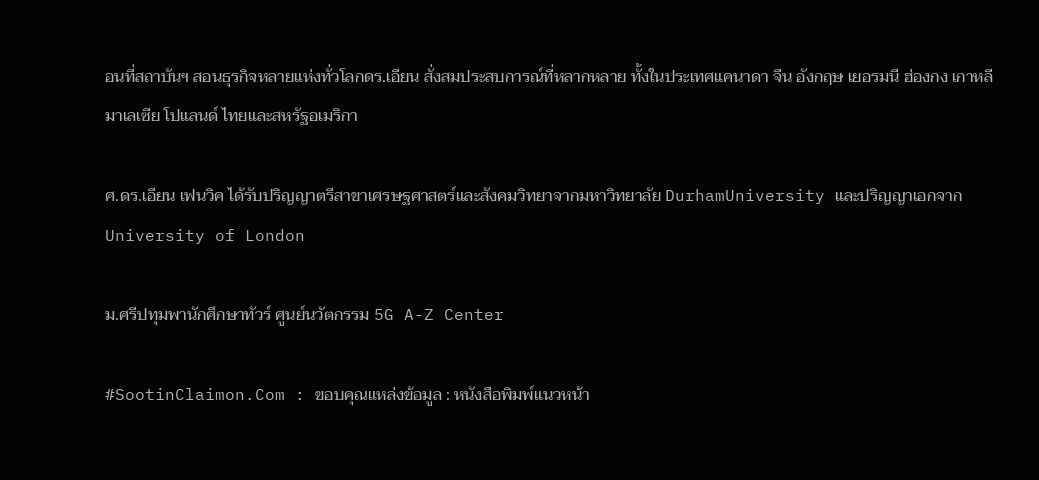อนที่สถาบันฯ สอนธุรกิจหลายแห่งทั่วโลกดร.เอียน สั่งสมประสบการณ์ที่หลากหลาย ทั้งในประเทศแคนาดา จีน อังกฤษ เยอรมนี ฮ่องกง เกาหลี มาเลเซีย โปแลนด์ ไทยและสหรัฐอเมริกา

ศ.ดร.เอียน เฟนวิค ได้รับปริญญาตรีสาขาเศรษฐศาสตร์และสังคมวิทยาจากมหาวิทยาลัย DurhamUniversity และปริญญาเอกจากUniversity of London

ม.ศรีปทุมพานักศึกษาทัวร์ ศูนย์นวัตกรรม 5G A-Z Center

#SootinClaimon.Com : ขอบคุณแหล่งข้อมูล : หนังสือพิมพ์แนวหน้า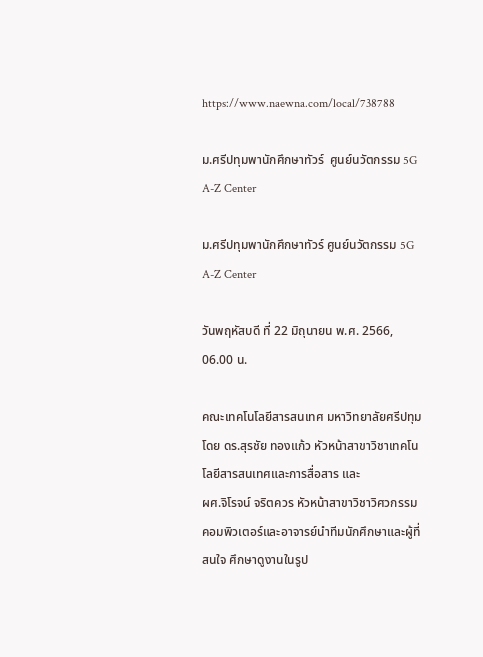https://www.naewna.com/local/738788

ม.ศรีปทุมพานักศึกษาทัวร์  ศูนย์นวัตกรรม 5G A-Z Center

ม.ศรีปทุมพานักศึกษาทัวร์ ศูนย์นวัตกรรม 5G A-Z Center

วันพฤหัสบดี ที่ 22 มิถุนายน พ.ศ. 2566, 06.00 น.

คณะเทคโนโลยีสารสนเทศ มหาวิทยาลัยศรีปทุม โดย ดร.สุรชัย ทองแก้ว หัวหน้าสาขาวิชาเทคโนโลยีสารสนเทศและการสื่อสาร และ
ผศ.จิโรจน์ จริตควร หัวหน้าสาขาวิชาวิศวกรรมคอมพิวเตอร์และอาจารย์นำทีมนักศึกษาและผู้ที่สนใจ ศึกษาดูงานในรูป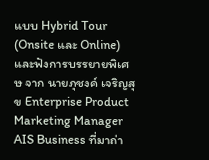แบบ Hybrid Tour (Onsite และ Online) และฟังการบรรยายพิเศษ จาก นายภุชงค์ เจริญสุข Enterprise Product Marketing Manager AIS Business ที่มาถ่า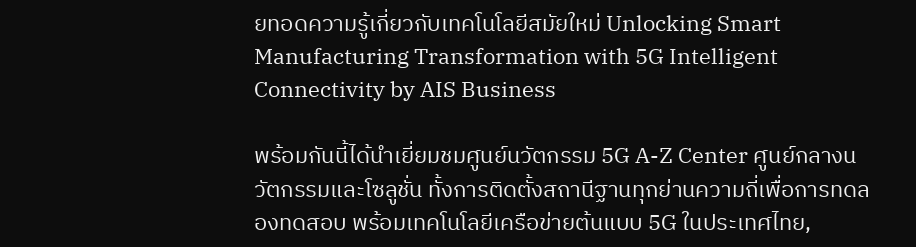ยทอดความรู้เกี่ยวกับเทคโนโลยีสมัยใหม่ Unlocking Smart Manufacturing Transformation with 5G Intelligent Connectivity by AIS Business

พร้อมกันนี้ได้นำเยี่ยมชมศูนย์นวัตกรรม 5G A-Z Center ศูนย์กลางนวัตกรรมและโซลูชั่น ทั้งการติดตั้งสถานีฐานทุกย่านความถี่เพื่อการทดลองทดสอบ พร้อมเทคโนโลยีเครือข่ายต้นแบบ 5G ในประเทศไทย,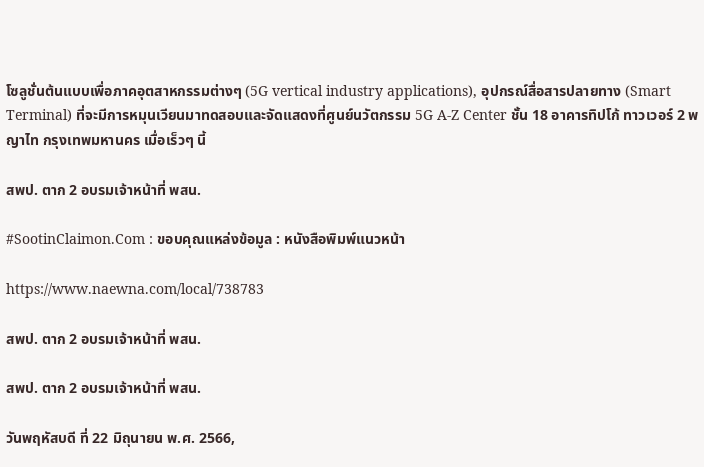โซลูชั่นต้นแบบเพื่อภาคอุตสาหกรรมต่างๆ (5G vertical industry applications), อุปกรณ์สื่อสารปลายทาง (Smart Terminal) ที่จะมีการหมุนเวียนมาทดสอบและจัดแสดงที่ศูนย์นวัตกรรม 5G A-Z Center ชั้น 18 อาคารทิปโก้ ทาวเวอร์ 2 พญาไท กรุงเทพมหานคร เมื่อเร็วๆ นี้

สพป. ตาก 2 อบรมเจ้าหน้าที่ พสน.

#SootinClaimon.Com : ขอบคุณแหล่งข้อมูล : หนังสือพิมพ์แนวหน้า

https://www.naewna.com/local/738783

สพป. ตาก 2 อบรมเจ้าหน้าที่ พสน.

สพป. ตาก 2 อบรมเจ้าหน้าที่ พสน.

วันพฤหัสบดี ที่ 22 มิถุนายน พ.ศ. 2566,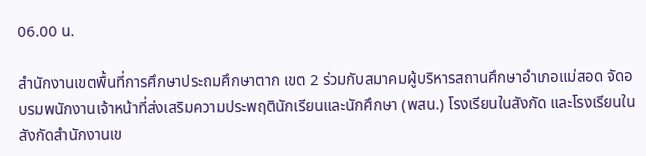06.00 น.

สำนักงานเขตพื้นที่การศึกษาประถมศึกษาตาก เขต 2 ร่วมกับสมาคมผู้บริหารสถานศึกษาอำเภอแม่สอด จัดอบรมพนักงานเจ้าหน้าที่ส่งเสริมความประพฤตินักเรียนและนักศึกษา (พสน.) โรงเรียนในสังกัด และโรงเรียนในสังกัดสำนักงานเข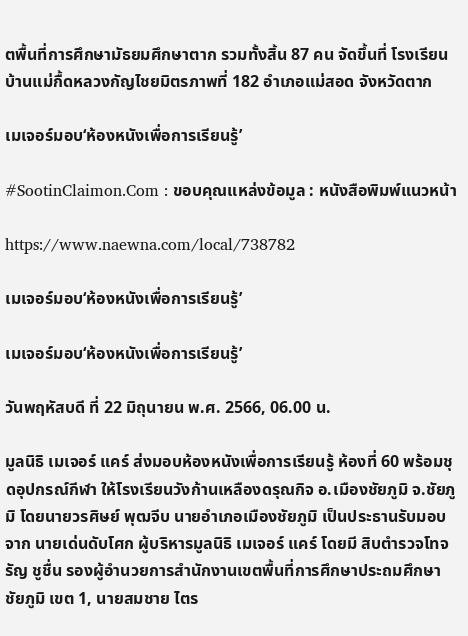ตพื้นที่การศึกษามัธยมศึกษาตาก รวมทั้งสิ้น 87 คน จัดขึ้นที่ โรงเรียนบ้านแม่กื้ดหลวงกัญไชยมิตรภาพที่ 182 อำเภอแม่สอด จังหวัดตาก

เมเจอร์มอบ‘ห้องหนังเพื่อการเรียนรู้’

#SootinClaimon.Com : ขอบคุณแหล่งข้อมูล : หนังสือพิมพ์แนวหน้า

https://www.naewna.com/local/738782

เมเจอร์มอบ‘ห้องหนังเพื่อการเรียนรู้’

เมเจอร์มอบ‘ห้องหนังเพื่อการเรียนรู้’

วันพฤหัสบดี ที่ 22 มิถุนายน พ.ศ. 2566, 06.00 น.

มูลนิธิ เมเจอร์ แคร์ ส่งมอบห้องหนังเพื่อการเรียนรู้ ห้องที่ 60 พร้อมชุดอุปกรณ์กีฬา ให้โรงเรียนวังก้านเหลืองดรุณกิจ อ.เมืองชัยภูมิ จ.ชัยภูมิ โดยนายวรศิษย์ พุฒจีบ นายอำเภอเมืองชัยภูมิ เป็นประธานรับมอบ จาก นายเด่นดับโศก ผู้บริหารมูลนิธิ เมเจอร์ แคร์ โดยมี สิบตำรวจโทจรัญ ชูชื่น รองผู้อำนวยการสำนักงานเขตพื้นที่การศึกษาประถมศึกษาชัยภูมิ เขต 1, นายสมชาย ไตร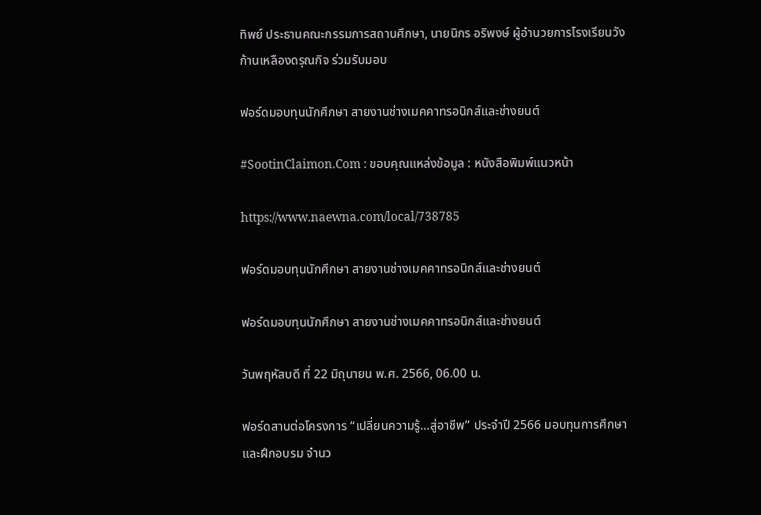ทิพย์ ประธานคณะกรรมการสถานศึกษา, นายนิกร อริพงษ์ ผู้อำนวยการโรงเรียนวังก้านเหลืองดรุณกิจ ร่วมรับมอบ

ฟอร์ดมอบทุนนักศึกษา สายงานช่างเมคคาทรอนิกส์และช่างยนต์

#SootinClaimon.Com : ขอบคุณแหล่งข้อมูล : หนังสือพิมพ์แนวหน้า

https://www.naewna.com/local/738785

ฟอร์ดมอบทุนนักศึกษา สายงานช่างเมคคาทรอนิกส์และช่างยนต์

ฟอร์ดมอบทุนนักศึกษา สายงานช่างเมคคาทรอนิกส์และช่างยนต์

วันพฤหัสบดี ที่ 22 มิถุนายน พ.ศ. 2566, 06.00 น.

ฟอร์ดสานต่อโครงการ “เปลี่ยนความรู้…สู่อาชีพ” ประจำปี 2566 มอบทุนการศึกษาและฝึกอบรม จำนว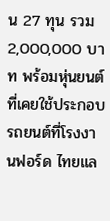น 27 ทุน รวม 2,000,000 บาท พร้อมหุ่นยนต์ที่เคยใช้ประกอบรถยนต์ที่โรงงานฟอร์ด ไทยแล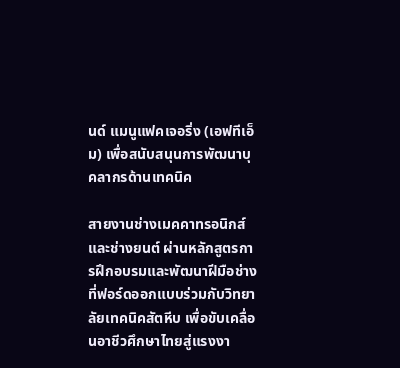นด์ แมนูแฟคเจอริ่ง (เอฟทีเอ็ม) เพื่อสนับสนุนการพัฒนาบุคลากรด้านเทคนิค

สายงานช่างเมคคาทรอนิกส์และช่างยนต์ ผ่านหลักสูตรการฝึกอบรมและพัฒนาฝีมือช่างที่ฟอร์ดออกแบบร่วมกับวิทยาลัยเทคนิคสัตหีบ เพื่อขับเคลื่อนอาชีวศึกษาไทยสู่แรงงา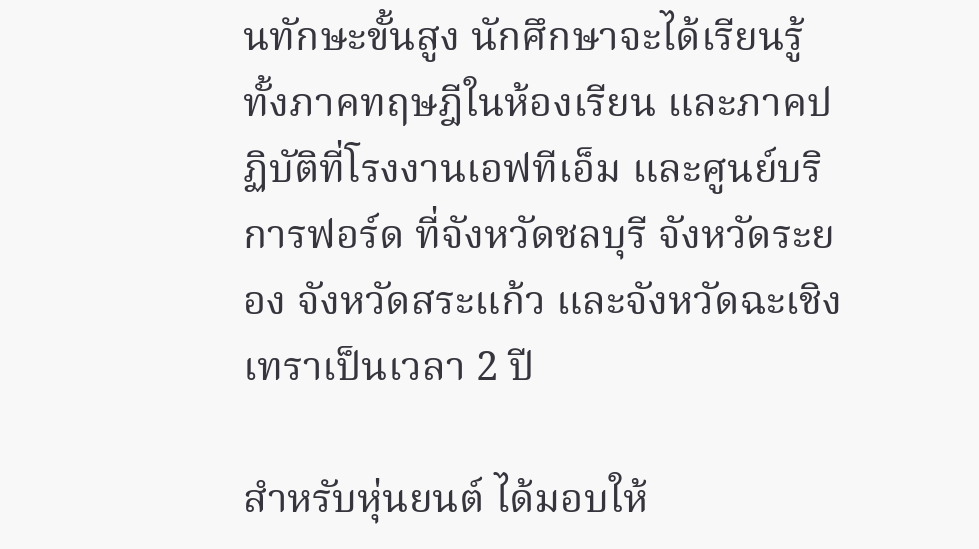นทักษะขั้นสูง นักศึกษาจะได้เรียนรู้ ทั้งภาคทฤษฎีในห้องเรียน และภาคปฏิบัติที่โรงงานเอฟทีเอ็ม และศูนย์บริการฟอร์ด ที่จังหวัดชลบุรี จังหวัดระยอง จังหวัดสระแก้ว และจังหวัดฉะเชิงเทราเป็นเวลา 2 ปี

สำหรับหุ่นยนต์ ได้มอบให้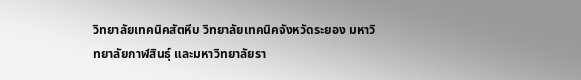วิทยาลัยเทคนิคสัตหีบ วิทยาลัยเทคนิคจังหวัดระยอง มหาวิทยาลัยกาฬสินธุ์ และมหาวิทยาลัยรา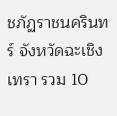ชภัฏราชนครินทร์ จังหวัดฉะเชิงเทรา รวม 10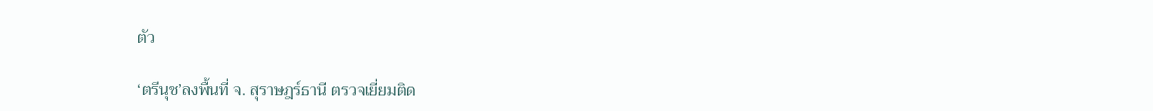ตัว

‘ตรีนุช’ลงพื้นที่ จ. สุราษฎร์ธานี ตรวจเยี่ยมติด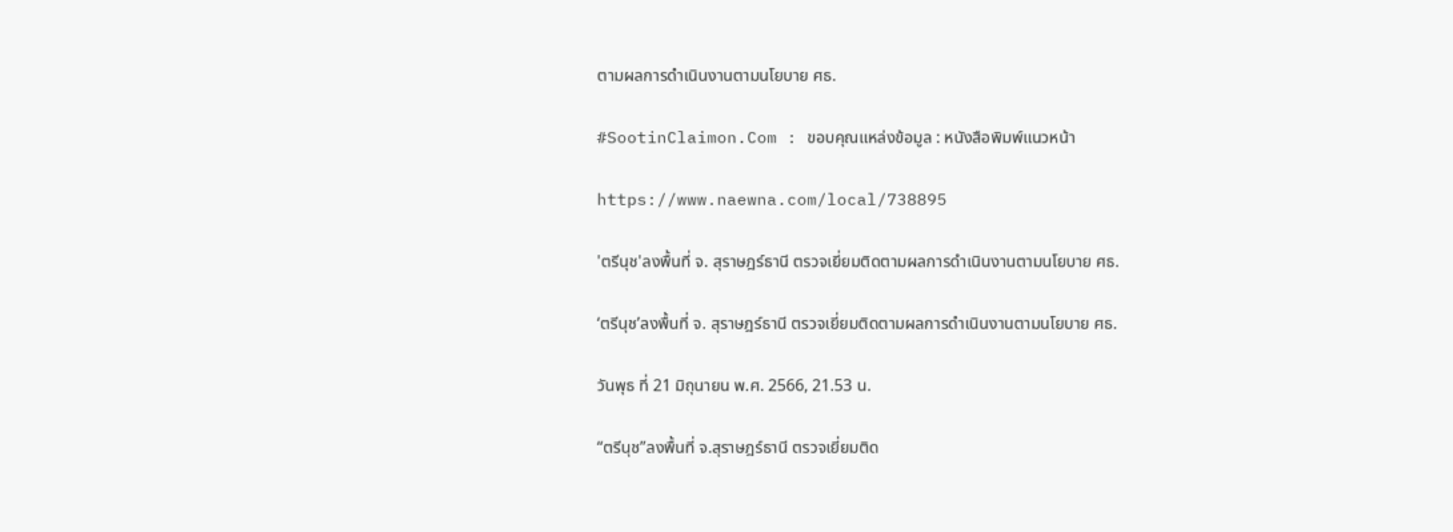ตามผลการดำเนินงานตามนโยบาย ศธ.

#SootinClaimon.Com : ขอบคุณแหล่งข้อมูล : หนังสือพิมพ์แนวหน้า

https://www.naewna.com/local/738895

'ตรีนุช'ลงพื้นที่ จ. สุราษฎร์ธานี ตรวจเยี่ยมติดตามผลการดำเนินงานตามนโยบาย ศธ.

‘ตรีนุช’ลงพื้นที่ จ. สุราษฎร์ธานี ตรวจเยี่ยมติดตามผลการดำเนินงานตามนโยบาย ศธ.

วันพุธ ที่ 21 มิถุนายน พ.ศ. 2566, 21.53 น.

“ตรีนุช”ลงพื้นที่ จ.สุราษฎร์ธานี ตรวจเยี่ยมติด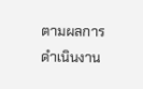ตามผลการดำเนินงาน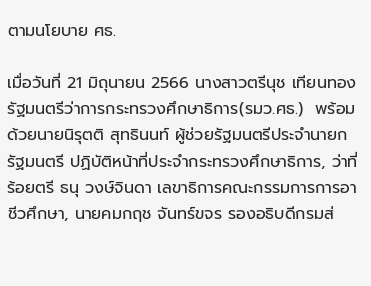ตามนโยบาย ศธ.

เมื่อวันที่ 21 มิถุนายน 2566 นางสาวตรีนุช เทียนทอง  รัฐมนตรีว่าการกระทรวงศึกษาธิการ(รมว.ศธ.)  พร้อมด้วยนายนิรุตติ สุทธินนท์ ผู้ช่วยรัฐมนตรีประจำนายกรัฐมนตรี ปฏิบัติหน้าที่ประจำกระทรวงศึกษาธิการ, ว่าที่ร้อยตรี ธนุ วงษ์จินดา เลขาธิการคณะกรรมการการอาชีวศึกษา, นายคมกฤช จันทร์ขจร รองอธิบดีกรมส่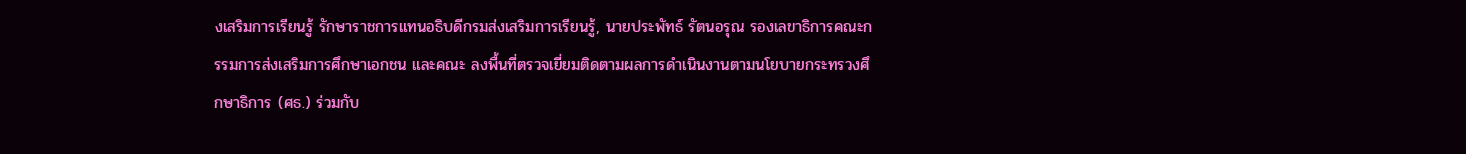งเสริมการเรียนรู้ รักษาราชการแทนอธิบดีกรมส่งเสริมการเรียนรู้, นายประพัทธ์ รัตนอรุณ รองเลขาธิการคณะกรรมการส่งเสริมการศึกษาเอกชน และคณะ ลงพื้นที่ตรวจเยี่ยมติดตามผลการดำเนินงานตามนโยบายกระทรวงศึกษาธิการ (ศธ.) ร่วมกับ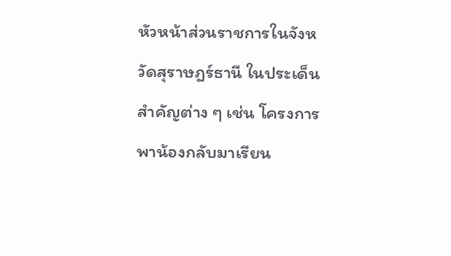หัวหน้าส่วนราชการในจังหวัดสุราษฎร์ธานี ในประเด็นสำคัญต่าง ๆ เช่น โครงการพาน้องกลับมาเรียน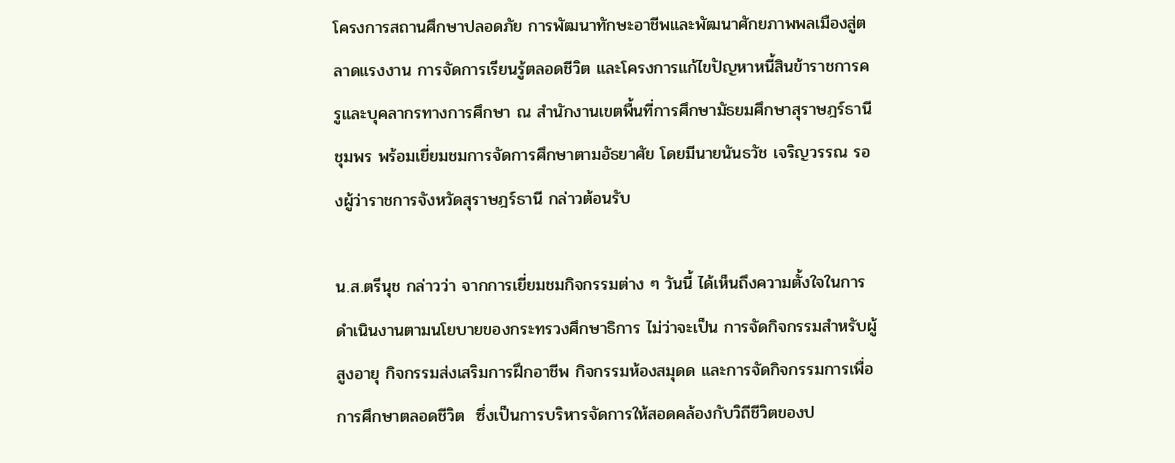โครงการสถานศึกษาปลอดภัย การพัฒนาทักษะอาชีพและพัฒนาศักยภาพพลเมืองสู่ตลาดแรงงาน การจัดการเรียนรู้ตลอดชีวิต และโครงการแก้ไขปัญหาหนี้สินข้าราชการครูและบุคลากรทางการศึกษา ณ สำนักงานเขตพื้นที่การศึกษามัธยมศึกษาสุราษฎร์ธานี ชุมพร พร้อมเยี่ยมชมการจัดการศึกษาตามอัธยาศัย โดยมีนายนันธวัช เจริญวรรณ รองผู้ว่าราชการจังหวัดสุราษฎร์ธานี กล่าวต้อนรับ

น.ส.ตรีนุช กล่าวว่า จากการเยี่ยมชมกิจกรรมต่าง ๆ วันนี้ ได้เห็นถึงความตั้งใจในการดำเนินงานตามนโยบายของกระทรวงศึกษาธิการ ไม่ว่าจะเป็น การจัดกิจกรรมสำหรับผู้สูงอายุ กิจกรรมส่งเสริมการฝึกอาชีพ กิจกรรมห้องสมุดด และการจัดกิจกรรมการเพื่อการศึกษาตลอดชีวิต  ซึ่งเป็นการบริหารจัดการให้สอดคล้องกับวิถีชีวิตของป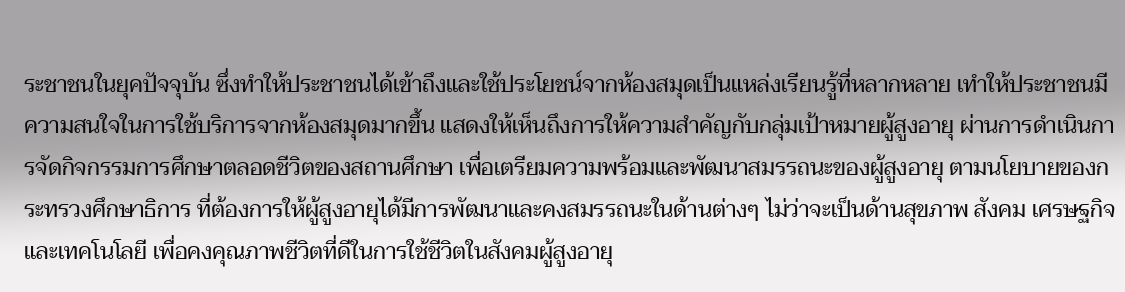ระชาชนในยุคปัจจุบัน ซึ่งทำให้ประชาชนได้เข้าถึงและใช้ประโยชน์จากห้องสมุดเป็นแหล่งเรียนรู้ที่หลากหลาย เทำให้ประชาชนมีความสนใจในการใช้บริการจากห้องสมุดมากขึ้น แสดงให้เห็นถึงการให้ความสำคัญกับกลุ่มเป้าหมายผู้สูงอายุ ผ่านการดำเนินการจัดกิจกรรมการศึกษาตลอดชีวิตของสถานศึกษา เพื่อเตรียมความพร้อมและพัฒนาสมรรถนะของผู้สูงอายุ ตามนโยบายของกระทรวงศึกษาธิการ ที่ต้องการให้ผู้สูงอายุได้มีการพัฒนาและคงสมรรถนะในด้านต่างๆ ไม่ว่าจะเป็นด้านสุขภาพ สังคม เศรษฐกิจ และเทคโนโลยี เพื่อคงคุณภาพชีวิตที่ดีในการใช้ชีวิตในสังคมผู้สูงอายุ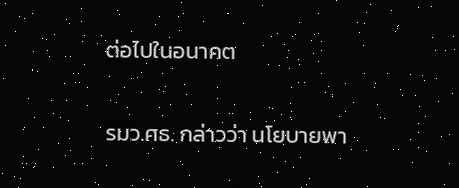ต่อไปในอนาคต

รมว.ศธ. กล่าวว่า นโยบายพา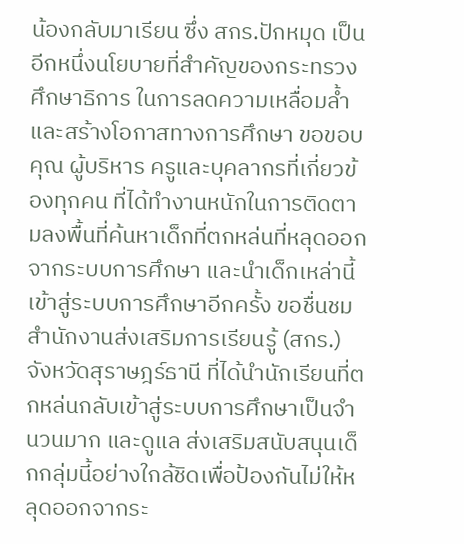น้องกลับมาเรียน ซึ่ง สกร.ปักหมุด เป็นอีกหนึ่งนโยบายที่สำคัญของกระทรวงศึกษาธิการ ในการลดความเหลื่อมล้ำและสร้างโอกาสทางการศึกษา ขอขอบคุณ ผู้บริหาร ครูและบุคลากรที่เกี่ยวข้องทุกคน ที่ได้ทำงานหนักในการติดตามลงพื้นที่ค้นหาเด็กที่ตกหล่นที่หลุดออกจากระบบการศึกษา และนำเด็กเหล่านี้เข้าสู่ระบบการศึกษาอีกครั้ง ขอชื่นชมสำนักงานส่งเสริมการเรียนรู้ (สกร.) จังหวัดสุราษฎร์ธานี ที่ได้นำนักเรียนที่ตกหล่นกลับเข้าสู่ระบบการศึกษาเป็นจำนวนมาก และดูแล ส่งเสริมสนับสนุนเด็กกลุ่มนี้อย่างใกล้ชิดเพื่อป้องกันไม่ให้หลุดออกจากระ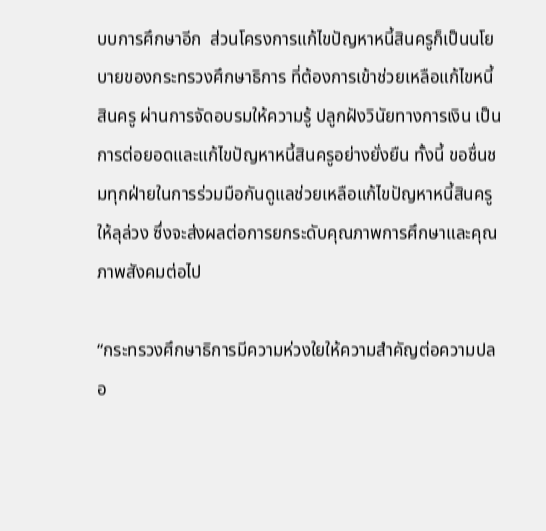บบการศึกษาอีก  ส่วนโครงการแก้ไขปัญหาหนี้สินครูก็เป็นนโยบายของกระทรวงศึกษาธิการ ที่ต้องการเข้าช่วยเหลือแก้ไขหนี้สินครู ผ่านการจัดอบรมให้ความรู้ ปลูกฝังวินัยทางการเงิน เป็นการต่อยอดและแก้ไขปัญหาหนี้สินครูอย่างยั่งยืน ทั้งนี้ ขอชื่นชมทุกฝ่ายในการร่วมมือกันดูแลช่วยเหลือแก้ไขปัญหาหนี้สินครูให้ลุล่วง ซึ่งจะส่งผลต่อการยกระดับคุณภาพการศึกษาและคุณภาพสังคมต่อไป

“กระทรวงศึกษาธิการมีความห่วงใยให้ความสำคัญต่อความปลอ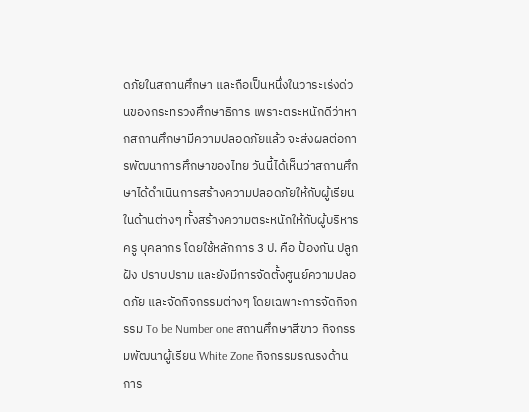ดภัยในสถานศึกษา และถือเป็นหนึ่งในวาระเร่งด่วนของกระทรวงศึกษาธิการ เพราะตระหนักดีว่าหากสถานศึกษามีความปลอดภัยแล้ว จะส่งผลต่อการพัฒนาการศึกษาของไทย วันนี้ได้เห็นว่าสถานศึกษาได้ดำเนินการสร้างความปลอดภัยให้กับผู้เรียนในด้านต่างๆ ทั้งสร้างความตระหนักให้กับผู้บริหาร ครู บุคลากร โดยใช้หลักการ 3 ป. คือ ป้องกัน ปลูกฝัง ปราบปราม และยังมีการจัดตั้งศูนย์ความปลอดภัย และจัดกิจกรรมต่างๆ โดยเฉพาะการจัดกิจกรรม To be Number one สถานศึกษาสีขาว กิจกรรมพัฒนาผู้เรียน White Zone กิจกรรมรณรงด้านการ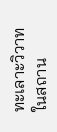ทะเลาะวิวาทในสถาน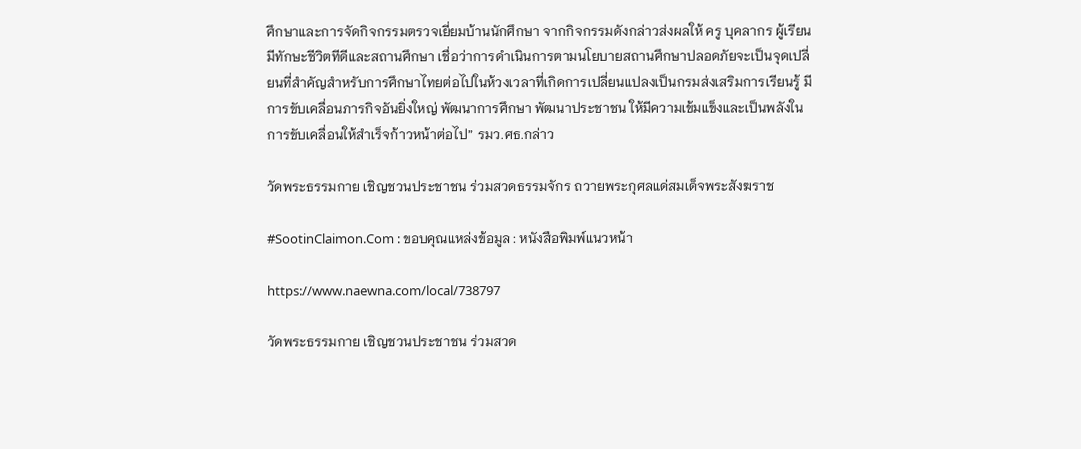ศึกษาและการจัดกิจกรรมตรวจเยี่ยมบ้านนักศึกษา จากกิจกรรมดังกล่าวส่งผลให้ ครู บุคลากร ผู้เรียน มีทักษะชีวิตทีดีและสถานศึกษา เชื่อว่าการดำเนินการตามนโยบายสถานศึกษาปลอดภัยจะเป็นจุดเปลี่ยนที่สำคัญสำหรับการศึกษาไทยต่อไปในห้วงเวลาที่เกิดการเปลี่ยนแปลงเป็นกรมส่งเสริมการเรียนรู้ มีการขับเคลื่อนภารกิจอันยิ่งใหญ่ พัฒนาการศึกษา พัฒนาประชาชน ให้มีความเข้มแข็งและเป็นพลังในการขับเคลื่อนให้สำเร็จก้าวหน้าต่อไป” รมว.ศธ.กล่าว

วัดพระธรรมกาย เชิญชวนประชาชน ร่วมสวดธรรมจักร ถวายพระกุศลแด่สมเด็จพระสังฆราช

#SootinClaimon.Com : ขอบคุณแหล่งข้อมูล : หนังสือพิมพ์แนวหน้า

https://www.naewna.com/local/738797

วัดพระธรรมกาย เชิญชวนประชาชน ร่วมสวด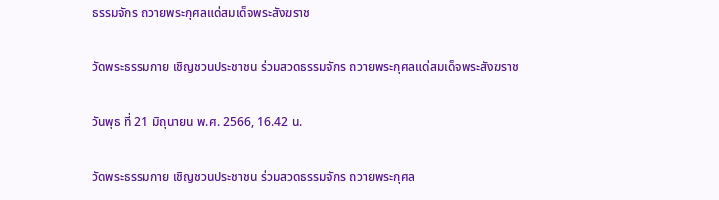ธรรมจักร ถวายพระกุศลแด่สมเด็จพระสังฆราช

วัดพระธรรมกาย เชิญชวนประชาชน ร่วมสวดธรรมจักร ถวายพระกุศลแด่สมเด็จพระสังฆราช

วันพุธ ที่ 21 มิถุนายน พ.ศ. 2566, 16.42 น.

วัดพระธรรมกาย เชิญชวนประชาชน ร่วมสวดธรรมจักร ถวายพระกุศล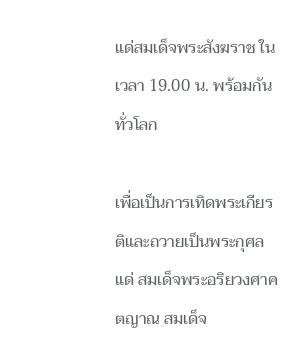แด่สมเด็จพระสังฆราช ในเวลา 19.00 น. พร้อมกันทั่วโลก

เพื่อเป็นการเทิดพระเกียรติและถวายเป็นพระกุศลแด่ สมเด็จพระอริยวงศาคตญาณ สมเด็จ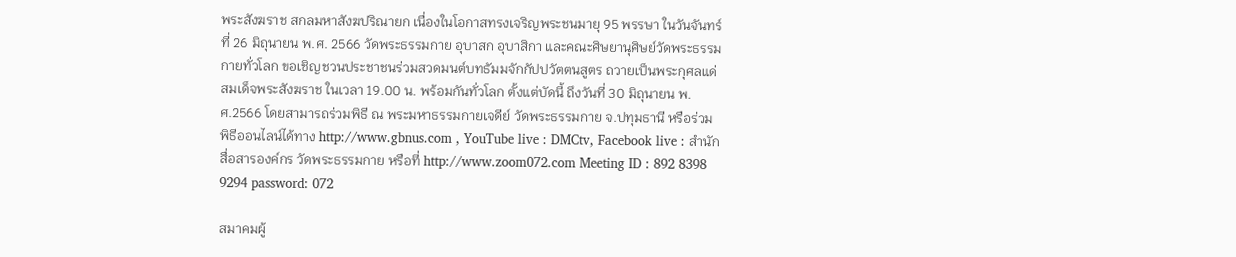พระสังฆราช สกลมหาสังฆปริณายก เนื่องในโอกาสทรงเจริญพระชนมายุ 95 พรรษา ในวันจันทร์ที่ 26 มิถุนายน พ.ศ. 2566 วัดพระธรรมกาย อุบาสก อุบาสิกา และคณะศิษยานุศิษย์วัดพระธรรมกายทั่วโลก ขอเชิญชวนประชาชนร่วมสวดมนต์บทธัมมจักกัปปวัตตนสูตร ถวายเป็นพระกุศลแด่สมเด็จพระสังฆราช ในเวลา 19.00 น. พร้อมกันทั่วโลก ตั้งแต่บัดนี้ ถึงวันที่ 30 มิถุนายน พ.ศ.2566 โดยสามารถร่วมพิธี ณ พระมหาธรรมกายเจดีย์ วัดพระธรรมกาย จ.ปทุมธานี หรือร่วมพิธีออนไลน์ได้ทาง http://www.gbnus.com , YouTube live : DMCtv, Facebook live : สำนักสื่อสารองค์กร วัดพระธรรมกาย หรือที่ http://www.zoom072.com Meeting ID : 892 8398 9294 password: 072

สมาคมผู้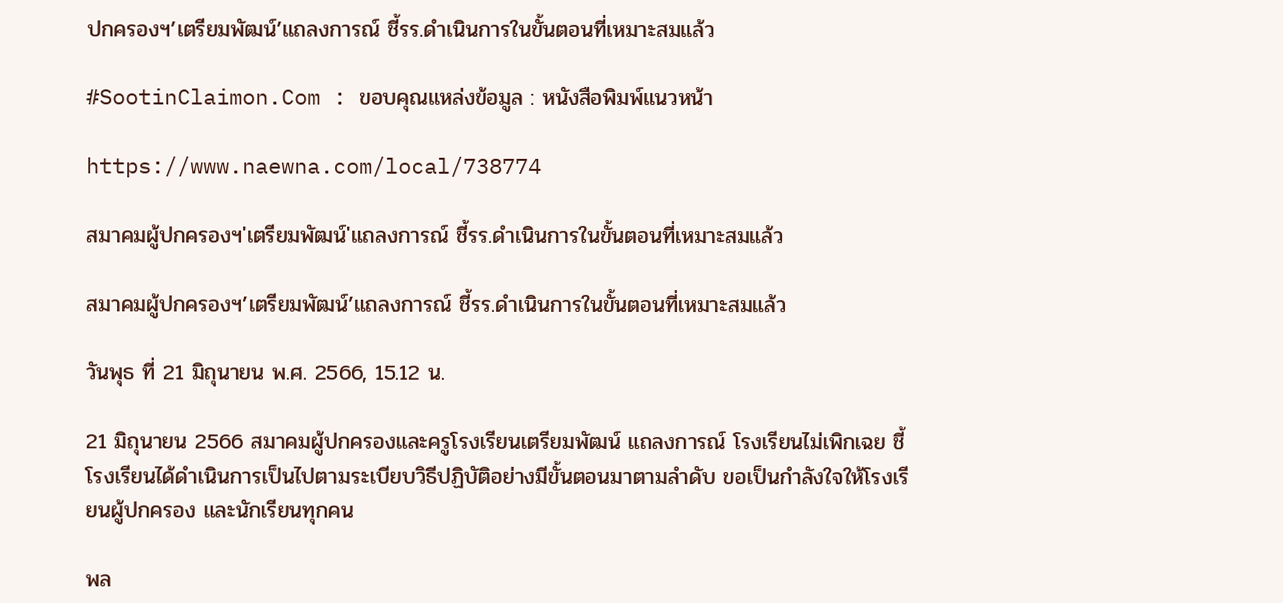ปกครองฯ’เตรียมพัฒน์’แถลงการณ์ ชี้รร.ดำเนินการในขั้นตอนที่เหมาะสมแล้ว

#SootinClaimon.Com : ขอบคุณแหล่งข้อมูล : หนังสือพิมพ์แนวหน้า

https://www.naewna.com/local/738774

สมาคมผู้ปกครองฯ'เตรียมพัฒน์'แถลงการณ์ ชี้รร.ดำเนินการในขั้นตอนที่เหมาะสมแล้ว

สมาคมผู้ปกครองฯ’เตรียมพัฒน์’แถลงการณ์ ชี้รร.ดำเนินการในขั้นตอนที่เหมาะสมแล้ว

วันพุธ ที่ 21 มิถุนายน พ.ศ. 2566, 15.12 น.

21 มิถุนายน 2566 สมาคมผู้ปกครองและครูโรงเรียนเตรียมพัฒน์ แถลงการณ์ โรงเรียนไม่เพิกเฉย ชี้โรงเรียนได้ดำเนินการเป็นไปตามระเบียบวิธีปฏิบัติอย่างมีขั้นตอนมาตามลำดับ ขอเป็นกำลังใจให้โรงเรียนผู้ปกครอง และนักเรียนทุกคน

พล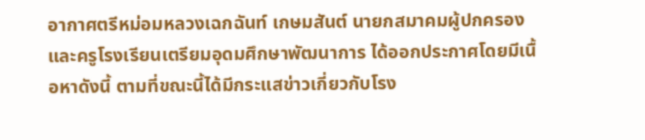อากาศตรีหม่อมหลวงเฉกฉันท์ เกษมสันต์ นายกสมาคมผู้ปกครองและครูโรงเรียนเตรียมอุดมศึกษาพัฒนาการ ได้ออกประกาศโดยมีเนื้อหาดังนี้ ตามที่ขณะนี้ได้มีกระแสข่าวเกี่ยวกับโรง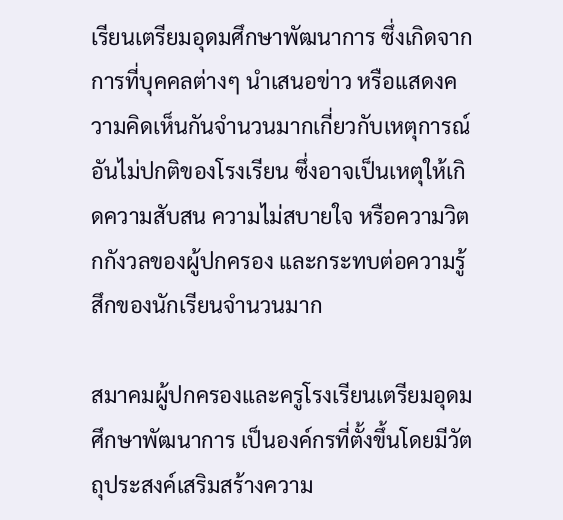เรียนเตรียมอุดมศึกษาพัฒนาการ ซึ่งเกิดจากการที่บุคคลต่างๆ นำเสนอข่าว หรือแสดงความคิดเห็นกันจำนวนมากเกี่ยวกับเหตุการณ์อันไม่ปกติของโรงเรียน ซึ่งอาจเป็นเหตุให้เกิดความสับสน ความไม่สบายใจ หรือความวิตกกังวลของผู้ปกครอง และกระทบต่อความรู้สึกของนักเรียนจำนวนมาก

สมาคมผู้ปกครองและครูโรงเรียนเตรียมอุดมศึกษาพัฒนาการ เป็นองค์กรที่ตั้งขึ้นโดยมีวัตถุประสงค์เสริมสร้างความ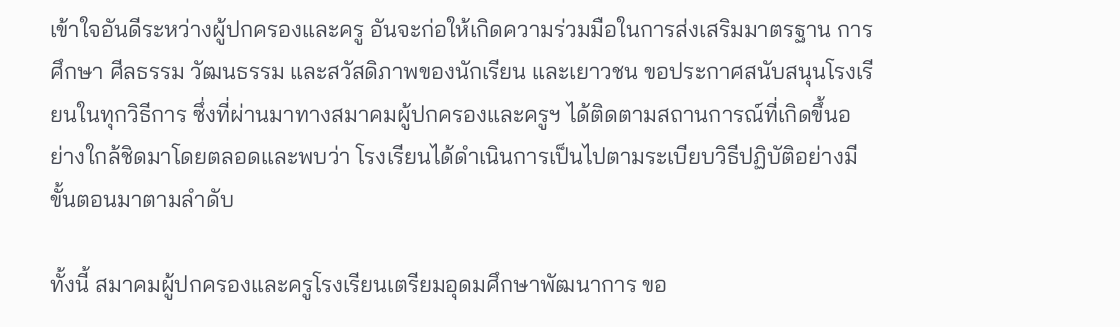เข้าใจอันดีระหว่างผู้ปกครองและครู อันจะก่อให้เกิดความร่วมมือในการส่งเสริมมาตรฐาน การศึกษา ศีลธรรม วัฒนธรรม และสวัสดิภาพของนักเรียน และเยาวชน ขอประกาศสนับสนุนโรงเรียนในทุกวิธีการ ซึ่งที่ผ่านมาทางสมาคมผู้ปกครองและครูฯ ได้ติดตามสถานการณ์ที่เกิดขึ้นอย่างใกล้ชิดมาโดยตลอดและพบว่า โรงเรียนได้ดำเนินการเป็นไปตามระเบียบวิธีปฏิบัติอย่างมีขั้นตอนมาตามลำดับ

ทั้งนี้ สมาคมผู้ปกครองและครูโรงเรียนเตรียมอุดมศึกษาพัฒนาการ ขอ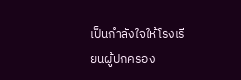เป็นกำลังใจให้โรงเรียนผู้ปกครอง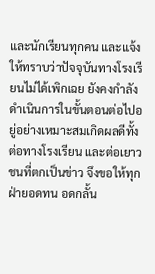และนักเรียนทุกคน และแจ้งให้ทราบว่าปัจจุบันทางโรงเรียนไม่ได้เพิกเฉย ยังคงกำลังดำเนินการในขั้นตอนต่อไปอยู่อย่างเหมาะสมเกิดผลดีทั้งต่อทางโรงเรียน และต่อเยาวชนที่ตกเป็นข่าว จึงขอให้ทุกฝ่ายอดทน อดกลั้น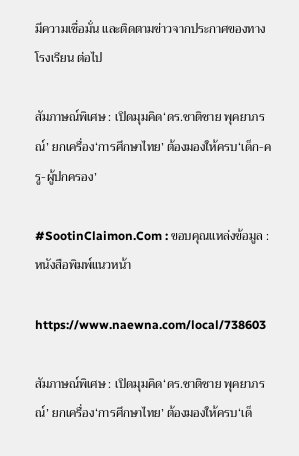มีความเชื่อมั่น และติดตามข่าวจากประกาศของทางโรงเรียน ต่อไป

สัมภาษณ์พิเศษ : เปิดมุมคิด‘ดร.ชาติชาย พุคยาภรณ์’ ยกเครื่อง‘การศึกษาไทย’ ต้องมองให้ครบ‘เด็ก-ครู-ผู้ปกครอง’

#SootinClaimon.Com : ขอบคุณแหล่งข้อมูล : หนังสือพิมพ์แนวหน้า

https://www.naewna.com/local/738603

สัมภาษณ์พิเศษ : เปิดมุมคิด‘ดร.ชาติชาย พุคยาภรณ์’ ยกเครื่อง‘การศึกษาไทย’ ต้องมองให้ครบ‘เด็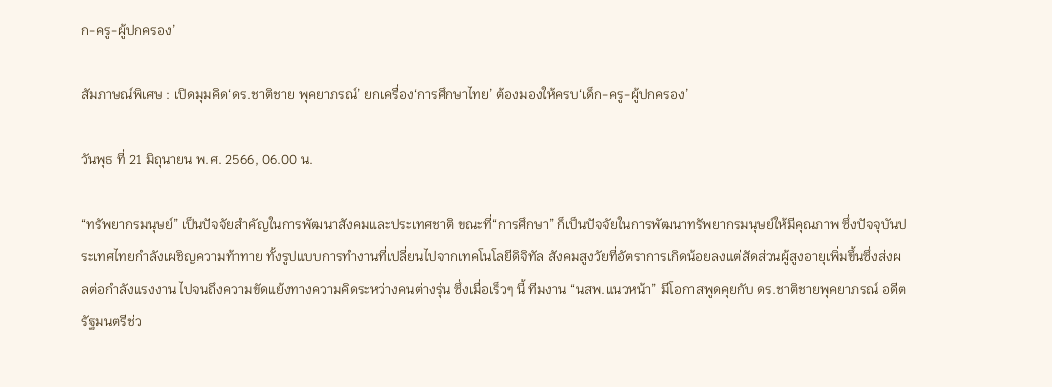ก-ครู-ผู้ปกครอง’

สัมภาษณ์พิเศษ : เปิดมุมคิด‘ดร.ชาติชาย พุคยาภรณ์’ ยกเครื่อง‘การศึกษาไทย’ ต้องมองให้ครบ‘เด็ก-ครู-ผู้ปกครอง’

วันพุธ ที่ 21 มิถุนายน พ.ศ. 2566, 06.00 น.

“ทรัพยากรมนุษย์” เป็นปัจจัยสำคัญในการพัฒนาสังคมและประเทศชาติ ขณะที่“การศึกษา” ก็เป็นปัจจัยในการพัฒนาทรัพยากรมนุษย์ให้มีคุณภาพ ซึ่งปัจจุบันประเทศไทยกำลังเผชิญความท้าทาย ทั้งรูปแบบการทำงานที่เปลี่ยนไปจากเทคโนโลยีดิจิทัล สังคมสูงวัยที่อัตราการเกิดน้อยลงแต่สัดส่วนผู้สูงอายุเพิ่มขึ้นซึ่งส่งผลต่อกำลังแรงงาน ไปจนถึงความขัดแย้งทางความคิดระหว่างคนต่างรุ่น ซึ่งเมื่อเร็วๆ นี้ ทีมงาน “นสพ.แนวหน้า” มีโอกาสพูดคุยกับ ดร.ชาติชายพุคยาภรณ์ อดีตรัฐมนตรีช่ว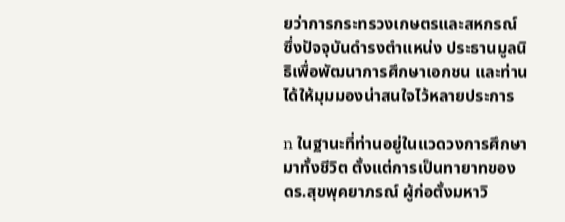ยว่าการกระทรวงเกษตรและสหกรณ์ ซึ่งปัจจุบันดำรงตำแหน่ง ประธานมูลนิธิเพื่อพัฒนาการศึกษาเอกชน และท่านได้ให้มุมมองน่าสนใจไว้หลายประการ

n ในฐานะที่ท่านอยู่ในแวดวงการศึกษามาทั้งชีวิต ตั้งแต่การเป็นทายาทของ ดร.สุขพุคยาภรณ์ ผู้ก่อตั้งมหาวิ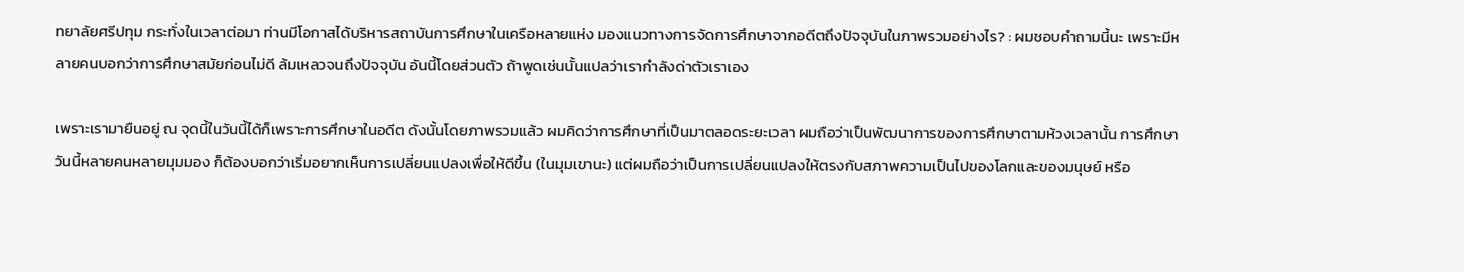ทยาลัยศรีปทุม กระทั่งในเวลาต่อมา ท่านมีโอกาสได้บริหารสถาบันการศึกษาในเครือหลายแห่ง มองแนวทางการจัดการศึกษาจากอดีตถึงปัจจุบันในภาพรวมอย่างไร? : ผมชอบคำถามนี้นะ เพราะมีหลายคนบอกว่าการศึกษาสมัยก่อนไม่ดี ล้มเหลวจนถึงปัจจุบัน อันนี้โดยส่วนตัว ถ้าพูดเช่นนั้นแปลว่าเรากำลังด่าตัวเราเอง

เพราะเรามายืนอยู่ ณ จุดนี้ในวันนี้ได้ก็เพราะการศึกษาในอดีต ดังนั้นโดยภาพรวมแล้ว ผมคิดว่าการศึกษาที่เป็นมาตลอดระยะเวลา ผมถือว่าเป็นพัฒนาการของการศึกษาตามห้วงเวลานั้น การศึกษาวันนี้หลายคนหลายมุมมอง ก็ต้องบอกว่าเริ่มอยากเห็นการเปลี่ยนแปลงเพื่อให้ดีขึ้น (ในมุมเขานะ) แต่ผมถือว่าเป็นการเปลี่ยนแปลงให้ตรงกับสภาพความเป็นไปของโลกและของมนุษย์ หรือ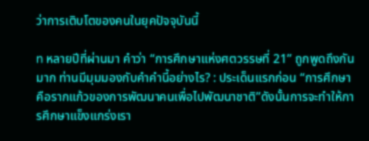ว่าการเติบโตของคนในยุคปัจจุบันนี้

n หลายปีที่ผ่านมา คำว่า “การศึกษาแห่งศตวรรษที่ 21” ถูกพูดถึงกันมาก ท่านมีมุมมองกับคำคำนี้อย่างไร? : ประเด็นแรกก่อน “การศึกษาคือรากแก้วของการพัฒนาคนเพื่อไปพัฒนาชาติ”ดังนั้นการจะทำให้การศึกษาแข็งแกร่งเรา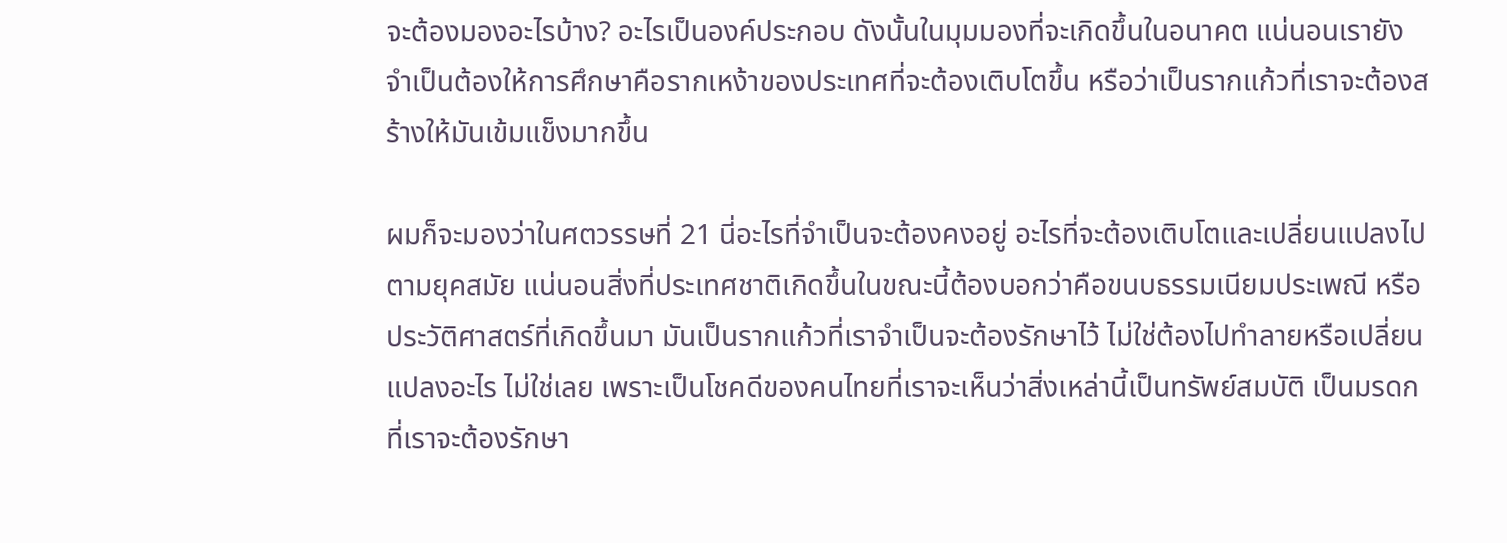จะต้องมองอะไรบ้าง? อะไรเป็นองค์ประกอบ ดังนั้นในมุมมองที่จะเกิดขึ้นในอนาคต แน่นอนเรายังจำเป็นต้องให้การศึกษาคือรากเหง้าของประเทศที่จะต้องเติบโตขึ้น หรือว่าเป็นรากแก้วที่เราจะต้องสร้างให้มันเข้มแข็งมากขึ้น

ผมก็จะมองว่าในศตวรรษที่ 21 นี่อะไรที่จำเป็นจะต้องคงอยู่ อะไรที่จะต้องเติบโตและเปลี่ยนแปลงไปตามยุคสมัย แน่นอนสิ่งที่ประเทศชาติเกิดขึ้นในขณะนี้ต้องบอกว่าคือขนบธรรมเนียมประเพณี หรือประวัติศาสตร์ที่เกิดขึ้นมา มันเป็นรากแก้วที่เราจำเป็นจะต้องรักษาไว้ ไม่ใช่ต้องไปทำลายหรือเปลี่ยนแปลงอะไร ไม่ใช่เลย เพราะเป็นโชคดีของคนไทยที่เราจะเห็นว่าสิ่งเหล่านี้เป็นทรัพย์สมบัติ เป็นมรดกที่เราจะต้องรักษา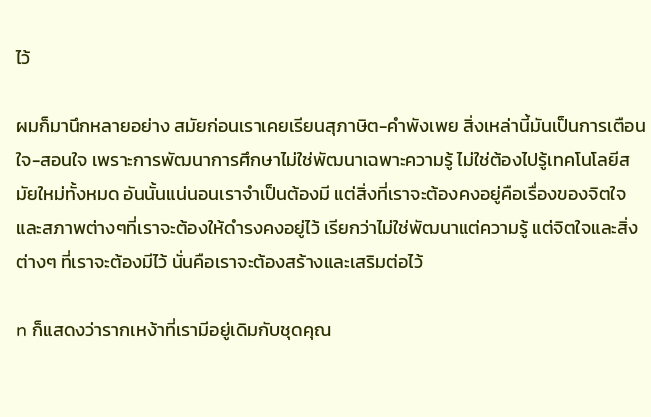ไว้

ผมก็มานึกหลายอย่าง สมัยก่อนเราเคยเรียนสุภาษิต-คำพังเพย สิ่งเหล่านี้มันเป็นการเตือนใจ-สอนใจ เพราะการพัฒนาการศึกษาไม่ใช่พัฒนาเฉพาะความรู้ ไม่ใช่ต้องไปรู้เทคโนโลยีสมัยใหม่ทั้งหมด อันนั้นแน่นอนเราจำเป็นต้องมี แต่สิ่งที่เราจะต้องคงอยู่คือเรื่องของจิตใจและสภาพต่างๆที่เราจะต้องให้ดำรงคงอยู่ไว้ เรียกว่าไม่ใช่พัฒนาแต่ความรู้ แต่จิตใจและสิ่งต่างๆ ที่เราจะต้องมีไว้ นั่นคือเราจะต้องสร้างและเสริมต่อไว้

n ก็แสดงว่ารากเหง้าที่เรามีอยู่เดิมกับชุดคุณ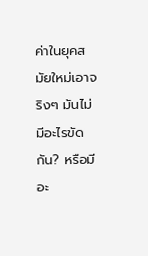ค่าในยุคสมัยใหม่เอาจริงๆ มันไม่มีอะไรขัดกัน? หรือมีอะ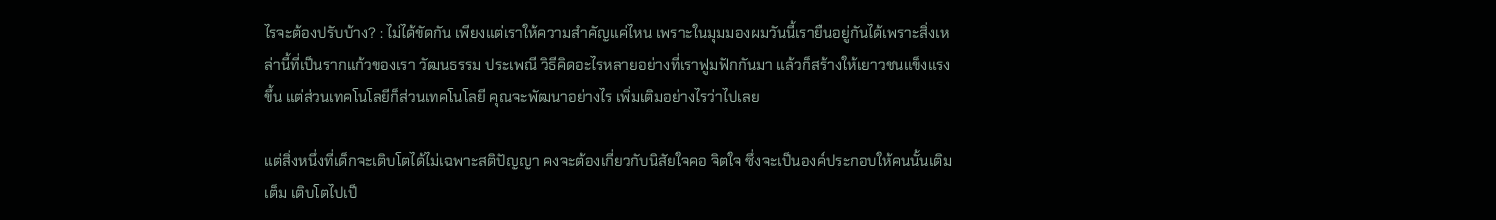ไรจะต้องปรับบ้าง? : ไม่ได้ขัดกัน เพียงแต่เราให้ความสำคัญแค่ไหน เพราะในมุมมองผมวันนี้เรายืนอยู่กันได้เพราะสิ่งเหล่านี้ที่เป็นรากแก้วของเรา วัฒนธรรม ประเพณี วิธีคิดอะไรหลายอย่างที่เราฟูมฟักกันมา แล้วก็สร้างให้เยาวชนแข็งแรงขึ้น แต่ส่วนเทคโนโลยีก็ส่วนเทคโนโลยี คุณจะพัฒนาอย่างไร เพิ่มเติมอย่างไรว่าไปเลย

แต่สิ่งหนึ่งที่เด็กจะเติบโตได้ไม่เฉพาะสติปัญญา คงจะต้องเกี่ยวกับนิสัยใจคอ จิตใจ ซึ่งจะเป็นองค์ประกอบให้คนนั้นเติมเต็ม เติบโตไปเป็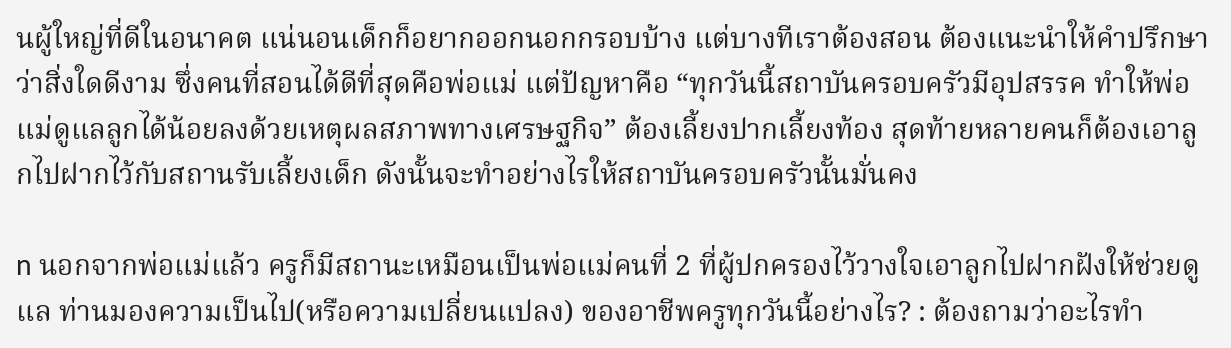นผู้ใหญ่ที่ดีในอนาคต แน่นอนเด็กก็อยากออกนอกกรอบบ้าง แต่บางทีเราต้องสอน ต้องแนะนำให้คำปรึกษาว่าสิ่งใดดีงาม ซึ่งคนที่สอนได้ดีที่สุดคือพ่อแม่ แต่ปัญหาคือ “ทุกวันนี้สถาบันครอบครัวมีอุปสรรค ทำให้พ่อแม่ดูแลลูกได้น้อยลงด้วยเหตุผลสภาพทางเศรษฐกิจ” ต้องเลี้ยงปากเลี้ยงท้อง สุดท้ายหลายคนก็ต้องเอาลูกไปฝากไว้กับสถานรับเลี้ยงเด็ก ดังนั้นจะทำอย่างไรให้สถาบันครอบครัวนั้นมั่นคง

n นอกจากพ่อแม่แล้ว ครูก็มีสถานะเหมือนเป็นพ่อแม่คนที่ 2 ที่ผู้ปกครองไว้วางใจเอาลูกไปฝากฝังให้ช่วยดูแล ท่านมองความเป็นไป(หรือความเปลี่ยนแปลง) ของอาชีพครูทุกวันนี้อย่างไร? : ต้องถามว่าอะไรทำ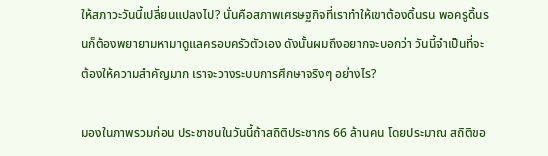ให้สภาวะวันนี้เปลี่ยนแปลงไป? นั่นคือสภาพเศรษฐกิจที่เราทำให้เขาต้องดิ้นรน พอครูดิ้นรนก็ต้องพยายามหามาดูแลครอบครัวตัวเอง ดังนั้นผมถึงอยากจะบอกว่า วันนี้จำเป็นที่จะต้องให้ความสำคัญมาก เราจะวางระบบการศึกษาจริงๆ อย่างไร?

มองในภาพรวมก่อน ประชาชนในวันนี้ถ้าสถิติประชากร 66 ล้านคน โดยประมาณ สถิติขอ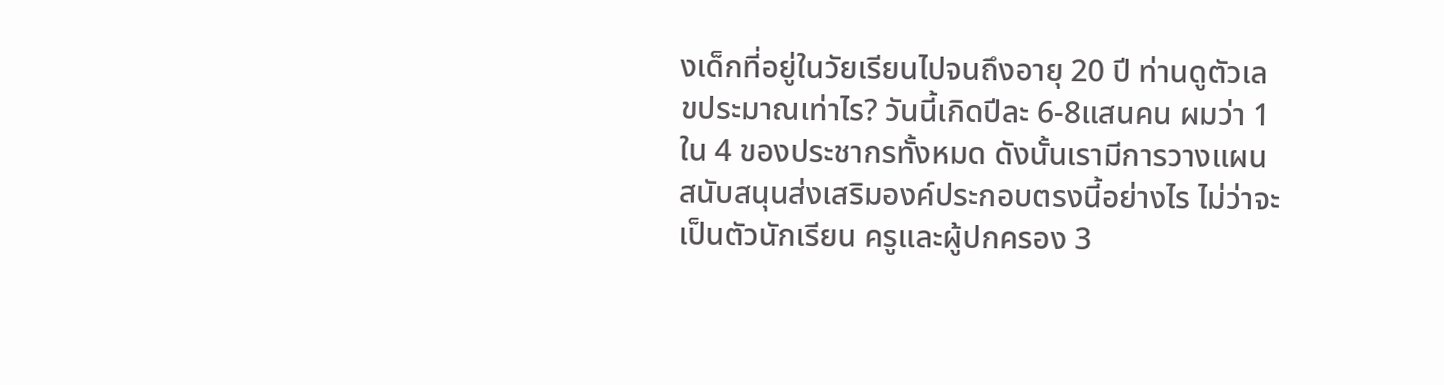งเด็กที่อยู่ในวัยเรียนไปจนถึงอายุ 20 ปี ท่านดูตัวเลขประมาณเท่าไร? วันนี้เกิดปีละ 6-8แสนคน ผมว่า 1 ใน 4 ของประชากรทั้งหมด ดังนั้นเรามีการวางแผนสนับสนุนส่งเสริมองค์ประกอบตรงนี้อย่างไร ไม่ว่าจะเป็นตัวนักเรียน ครูและผู้ปกครอง 3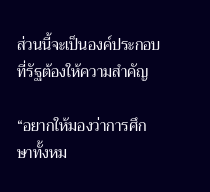ส่วนนี้จะเป็นองค์ประกอบที่รัฐต้องให้ความสำคัญ

“อยากให้มองว่าการศึกษาทั้งหม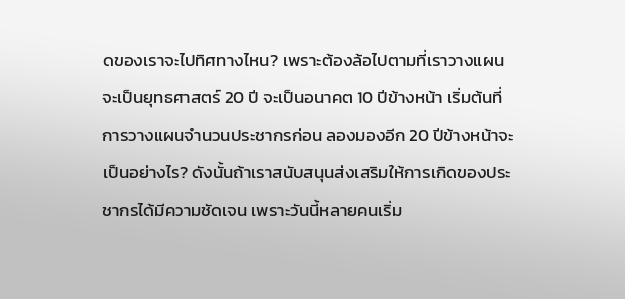ดของเราจะไปทิศทางไหน? เพราะต้องล้อไปตามที่เราวางแผน จะเป็นยุทธศาสตร์ 20 ปี จะเป็นอนาคต 10 ปีข้างหน้า เริ่มต้นที่การวางแผนจำนวนประชากรก่อน ลองมองอีก 20 ปีข้างหน้าจะเป็นอย่างไร? ดังนั้นถ้าเราสนับสนุนส่งเสริมให้การเกิดของประชากรได้มีความชัดเจน เพราะวันนี้หลายคนเริ่ม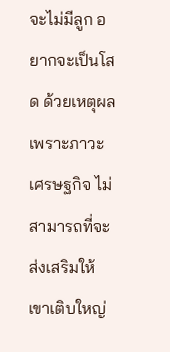จะไม่มีลูก อยากจะเป็นโสด ด้วยเหตุผลเพราะภาวะเศรษฐกิจ ไม่สามารถที่จะส่งเสริมให้เขาเติบใหญ่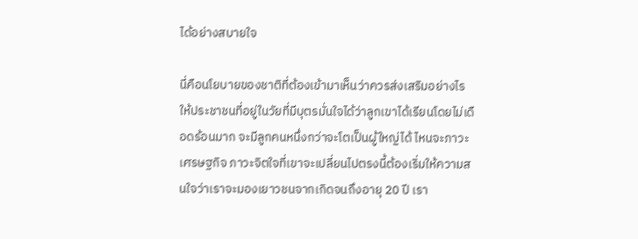ได้อย่างสบายใจ

นี่คือนโยบายของชาติที่ต้องเข้ามาเห็นว่าควรส่งเสริมอย่างไรให้ประชาชนที่อยู่ในวัยที่มีบุตรมั่นใจได้ว่าลูกเขาได้เรียนโดยไม่เดือดร้อนมาก จะมีลูกคนหนึ่งกว่าจะโตเป็นผู้ใหญ่ได้ ไหนจะภาวะเศรษฐกิจ ภาวะจิตใจที่เขาจะเปลี่ยนไปตรงนี้ต้องเริ่มให้ความสนใจว่าเราจะมองเยาวชนจากเกิดจนถึงอายุ 20 ปี เรา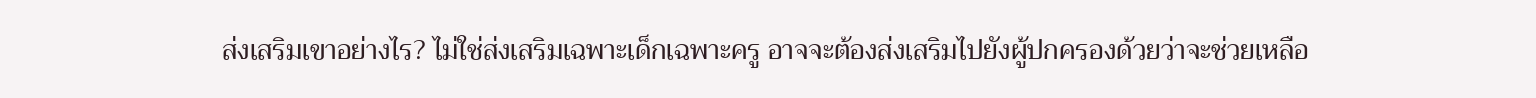ส่งเสริมเขาอย่างไร? ไม่ใช่ส่งเสริมเฉพาะเด็กเฉพาะครู อาจจะต้องส่งเสริมไปยังผู้ปกครองด้วยว่าจะช่วยเหลือ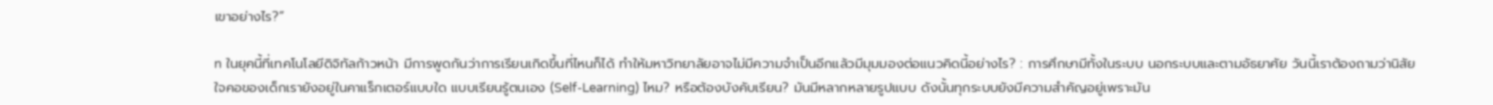เขาอย่างไร?”

n ในยุคนี้ที่เทคโนโลยีดิจิทัลก้าวหน้า มีการพูดกันว่าการเรียนเกิดขึ้นที่ไหนก็ได้ ทำให้มหาวิทยาลัยอาจไม่มีความจำเป็นอีกแล้วมีมุมมองต่อแนวคิดนี้อย่างไร? : การศึกษามีทั้งในระบบ นอกระบบและตามอัธยาศัย วันนี้เราต้องถามว่านิสัยใจคอของเด็กเรายังอยู่ในคาแร็กเตอร์แบบใด แบบเรียนรู้ตนเอง (Self-Learning) ไหม? หรือต้องบังคับเรียน? มันมีหลากหลายรูปแบบ ดังนั้นทุกระบบยังมีความสำคัญอยู่เพราะมัน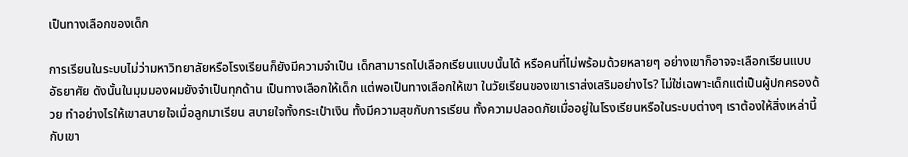เป็นทางเลือกของเด็ก

การเรียนในระบบไม่ว่ามหาวิทยาลัยหรือโรงเรียนก็ยังมีความจำเป็น เด็กสามารถไปเลือกเรียนแบบนั้นได้ หรือคนที่ไม่พร้อมด้วยหลายๆ อย่างเขาก็อาจจะเลือกเรียนแบบอัธยาศัย ดังนั้นในมุมมองผมยังจำเป็นทุกด้าน เป็นทางเลือกให้เด็ก แต่พอเป็นทางเลือกให้เขา ในวัยเรียนของเขาเราส่งเสริมอย่างไร? ไม่ใช่เฉพาะเด็กแต่เป็นผู้ปกครองด้วย ทำอย่างไรให้เขาสบายใจเมื่อลูกมาเรียน สบายใจทั้งกระเป๋าเงิน ทั้งมีความสุขกับการเรียน ทั้งความปลอดภัยเมื่ออยู่ในโรงเรียนหรือในระบบต่างๆ เราต้องให้สิ่งเหล่านี้กับเขา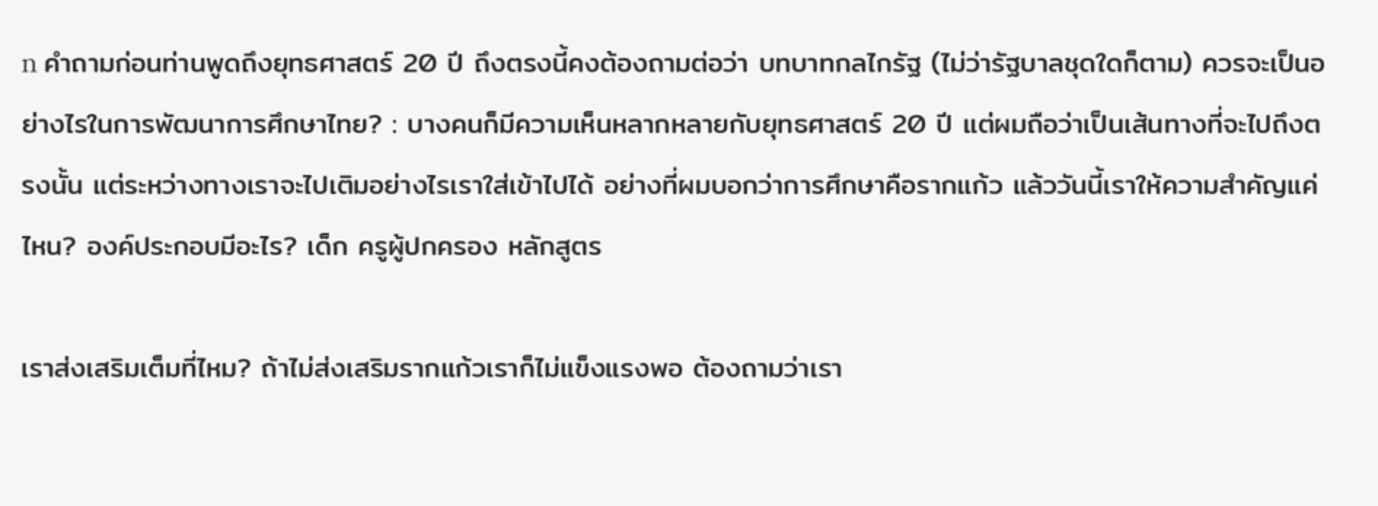n คำถามก่อนท่านพูดถึงยุทธศาสตร์ 20 ปี ถึงตรงนี้คงต้องถามต่อว่า บทบาทกลไกรัฐ (ไม่ว่ารัฐบาลชุดใดก็ตาม) ควรจะเป็นอย่างไรในการพัฒนาการศึกษาไทย? : บางคนก็มีความเห็นหลากหลายกับยุทธศาสตร์ 20 ปี แต่ผมถือว่าเป็นเส้นทางที่จะไปถึงตรงนั้น แต่ระหว่างทางเราจะไปเติมอย่างไรเราใส่เข้าไปได้ อย่างที่ผมบอกว่าการศึกษาคือรากแก้ว แล้ววันนี้เราให้ความสำคัญแค่ไหน? องค์ประกอบมีอะไร? เด็ก ครูผู้ปกครอง หลักสูตร

เราส่งเสริมเต็มที่ไหม? ถ้าไม่ส่งเสริมรากแก้วเราก็ไม่แข็งแรงพอ ต้องถามว่าเรา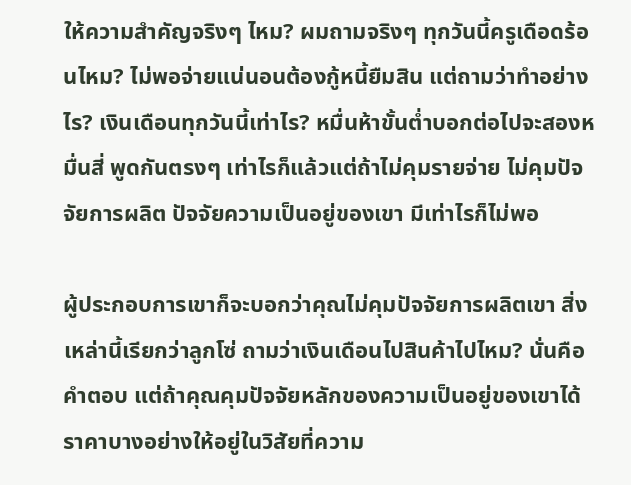ให้ความสำคัญจริงๆ ไหม? ผมถามจริงๆ ทุกวันนี้ครูเดือดร้อนไหม? ไม่พอจ่ายแน่นอนต้องกู้หนี้ยืมสิน แต่ถามว่าทำอย่างไร? เงินเดือนทุกวันนี้เท่าไร? หมื่นห้าขั้นต่ำบอกต่อไปจะสองหมื่นสี่ พูดกันตรงๆ เท่าไรก็แล้วแต่ถ้าไม่คุมรายจ่าย ไม่คุมปัจจัยการผลิต ปัจจัยความเป็นอยู่ของเขา มีเท่าไรก็ไม่พอ

ผู้ประกอบการเขาก็จะบอกว่าคุณไม่คุมปัจจัยการผลิตเขา สิ่งเหล่านี้เรียกว่าลูกโซ่ ถามว่าเงินเดือนไปสินค้าไปไหม? นั่นคือคำตอบ แต่ถ้าคุณคุมปัจจัยหลักของความเป็นอยู่ของเขาได้ ราคาบางอย่างให้อยู่ในวิสัยที่ความ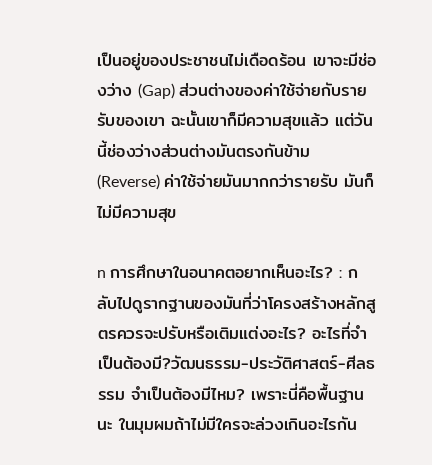เป็นอยู่ของประชาชนไม่เดือดร้อน เขาจะมีช่องว่าง (Gap) ส่วนต่างของค่าใช้จ่ายกับรายรับของเขา ฉะนั้นเขาก็มีความสุขแล้ว แต่วันนี้ช่องว่างส่วนต่างมันตรงกันข้าม (Reverse) ค่าใช้จ่ายมันมากกว่ารายรับ มันก็ไม่มีความสุข

n การศึกษาในอนาคตอยากเห็นอะไร? : กลับไปดูรากฐานของมันที่ว่าโครงสร้างหลักสูตรควรจะปรับหรือเติมแต่งอะไร? อะไรที่จำเป็นต้องมี?วัฒนธรรม-ประวัติศาสตร์-ศีลธรรม จำเป็นต้องมีไหม? เพราะนี่คือพื้นฐานนะ ในมุมผมถ้าไม่มีใครจะล่วงเกินอะไรกัน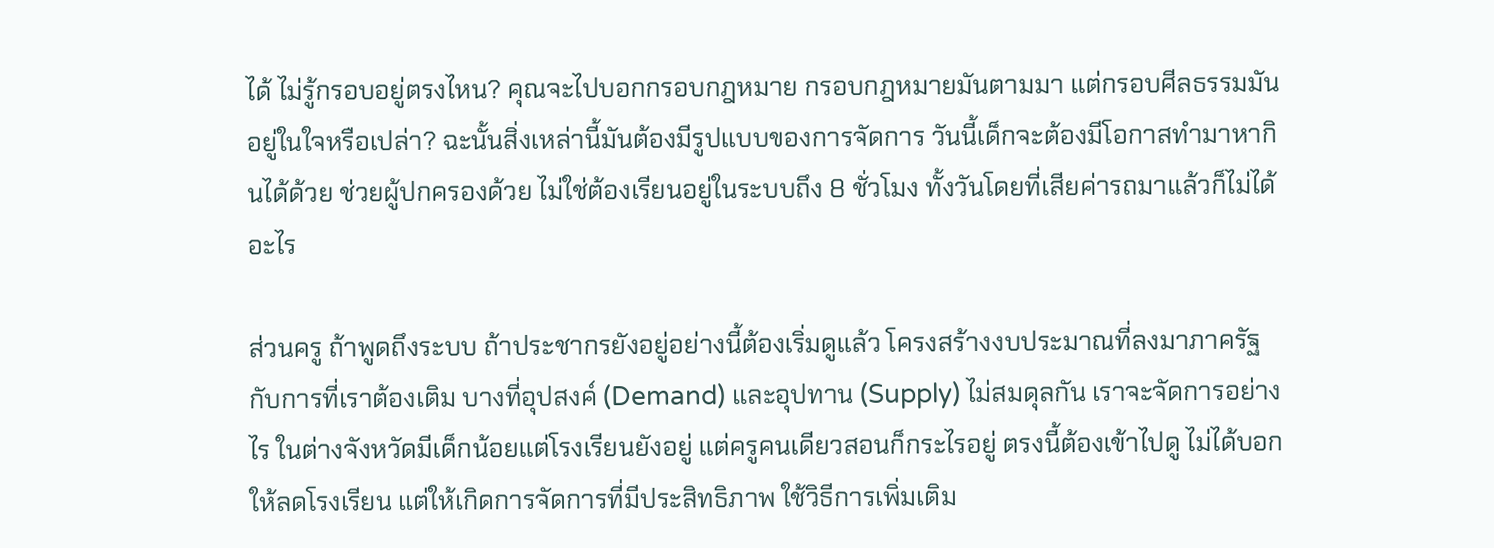ได้ ไม่รู้กรอบอยู่ตรงไหน? คุณจะไปบอกกรอบกฎหมาย กรอบกฎหมายมันตามมา แต่กรอบศีลธรรมมันอยู่ในใจหรือเปล่า? ฉะนั้นสิ่งเหล่านี้มันต้องมีรูปแบบของการจัดการ วันนี้เด็กจะต้องมีโอกาสทำมาหากินได้ด้วย ช่วยผู้ปกครองด้วย ไม่ใช่ต้องเรียนอยู่ในระบบถึง 8 ชั่วโมง ทั้งวันโดยที่เสียค่ารถมาแล้วก็ไม่ได้อะไร

ส่วนครู ถ้าพูดถึงระบบ ถ้าประชากรยังอยู่อย่างนี้ต้องเริ่มดูแล้ว โครงสร้างงบประมาณที่ลงมาภาครัฐกับการที่เราต้องเติม บางที่อุปสงค์ (Demand) และอุปทาน (Supply) ไม่สมดุลกัน เราจะจัดการอย่างไร ในต่างจังหวัดมีเด็กน้อยแต่โรงเรียนยังอยู่ แต่ครูคนเดียวสอนก็กระไรอยู่ ตรงนี้ต้องเข้าไปดู ไม่ได้บอกให้ลดโรงเรียน แต่ให้เกิดการจัดการที่มีประสิทธิภาพ ใช้วิธีการเพิ่มเติม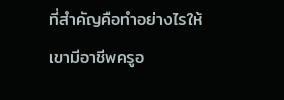ที่สำคัญคือทำอย่างไรให้เขามีอาชีพครูอ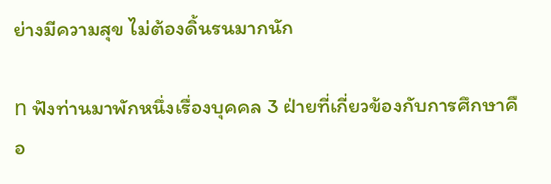ย่างมีความสุข ไม่ต้องดิ้นรนมากนัก

n ฟังท่านมาพักหนึ่งเรื่องบุคคล 3 ฝ่ายที่เกี่ยวข้องกับการศึกษาคือ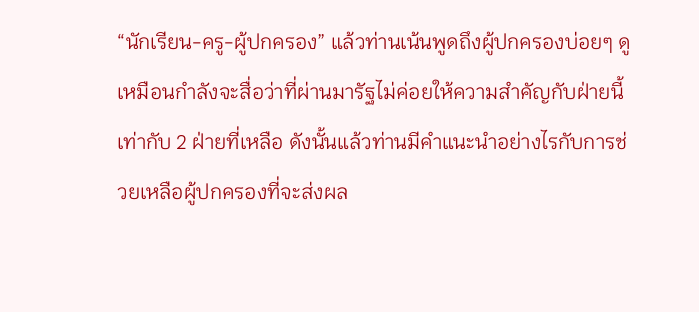“นักเรียน-ครู-ผู้ปกครอง” แล้วท่านเน้นพูดถึงผู้ปกครองบ่อยๆ ดูเหมือนกำลังจะสื่อว่าที่ผ่านมารัฐไม่ค่อยให้ความสำคัญกับฝ่ายนี้เท่ากับ 2 ฝ่ายที่เหลือ ดังนั้นแล้วท่านมีคำแนะนำอย่างไรกับการช่วยเหลือผู้ปกครองที่จะส่งผล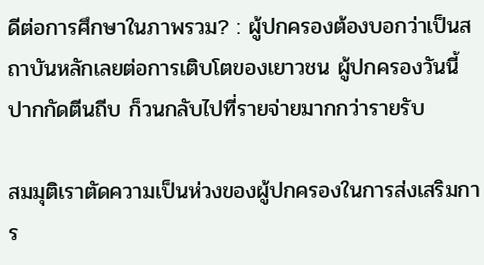ดีต่อการศึกษาในภาพรวม? : ผู้ปกครองต้องบอกว่าเป็นสถาบันหลักเลยต่อการเติบโตของเยาวชน ผู้ปกครองวันนี้ปากกัดตีนถีบ ก็วนกลับไปที่รายจ่ายมากกว่ารายรับ

สมมุติเราตัดความเป็นห่วงของผู้ปกครองในการส่งเสริมการ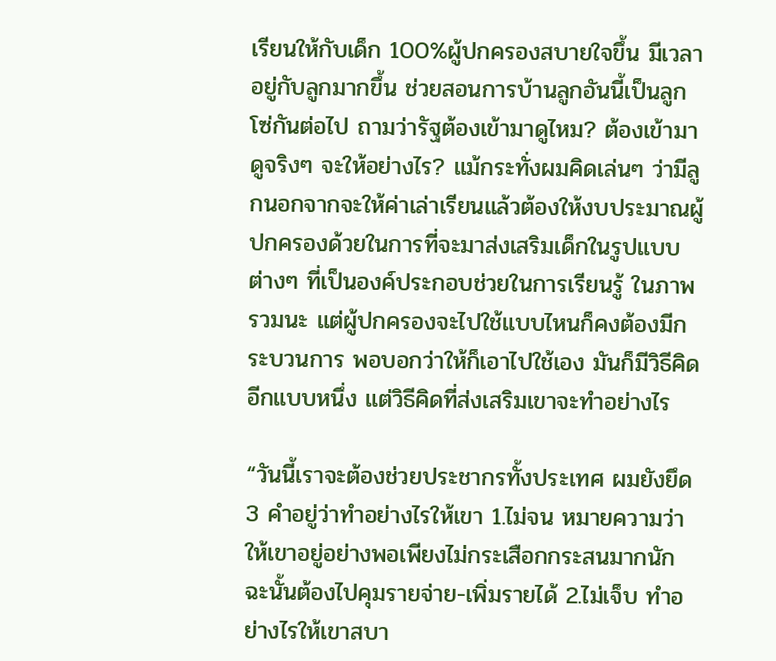เรียนให้กับเด็ก 100%ผู้ปกครองสบายใจขึ้น มีเวลาอยู่กับลูกมากขึ้น ช่วยสอนการบ้านลูกอันนี้เป็นลูกโซ่กันต่อไป ถามว่ารัฐต้องเข้ามาดูไหม? ต้องเข้ามาดูจริงๆ จะให้อย่างไร? แม้กระทั่งผมคิดเล่นๆ ว่ามีลูกนอกจากจะให้ค่าเล่าเรียนแล้วต้องให้งบประมาณผู้ปกครองด้วยในการที่จะมาส่งเสริมเด็กในรูปแบบต่างๆ ที่เป็นองค์ประกอบช่วยในการเรียนรู้ ในภาพรวมนะ แต่ผู้ปกครองจะไปใช้แบบไหนก็คงต้องมีกระบวนการ พอบอกว่าให้ก็เอาไปใช้เอง มันก็มีวิธีคิดอีกแบบหนึ่ง แต่วิธีคิดที่ส่งเสริมเขาจะทำอย่างไร

“วันนี้เราจะต้องช่วยประชากรทั้งประเทศ ผมยังยึด 3 คำอยู่ว่าทำอย่างไรให้เขา 1.ไม่จน หมายความว่าให้เขาอยู่อย่างพอเพียงไม่กระเสือกกระสนมากนัก ฉะนั้นต้องไปคุมรายจ่าย-เพิ่มรายได้ 2.ไม่เจ็บ ทำอย่างไรให้เขาสบา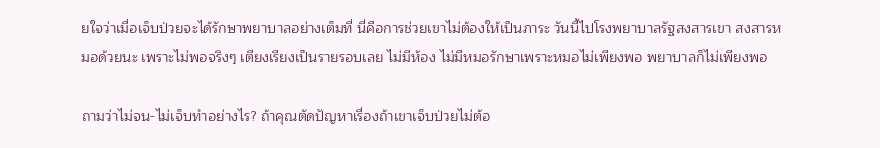ยใจว่าเมื่อเจ็บป่วยจะได้รักษาพยาบาลอย่างเต็มที่ นี่คือการช่วยเขาไม่ต้องให้เป็นภาระ วันนี้ไปโรงพยาบาลรัฐสงสารเขา สงสารหมอด้วยนะ เพราะไม่พอจริงๆ เตียงเรียงเป็นรายรอบเลย ไม่มีห้อง ไม่มีหมอรักษาเพราะหมอไม่เพียงพอ พยาบาลก็ไม่เพียงพอ

ถามว่าไม่จน-ไม่เจ็บทำอย่างไร? ถ้าคุณตัดปัญหาเรื่องถ้าเขาเจ็บป่วยไม่ต้อ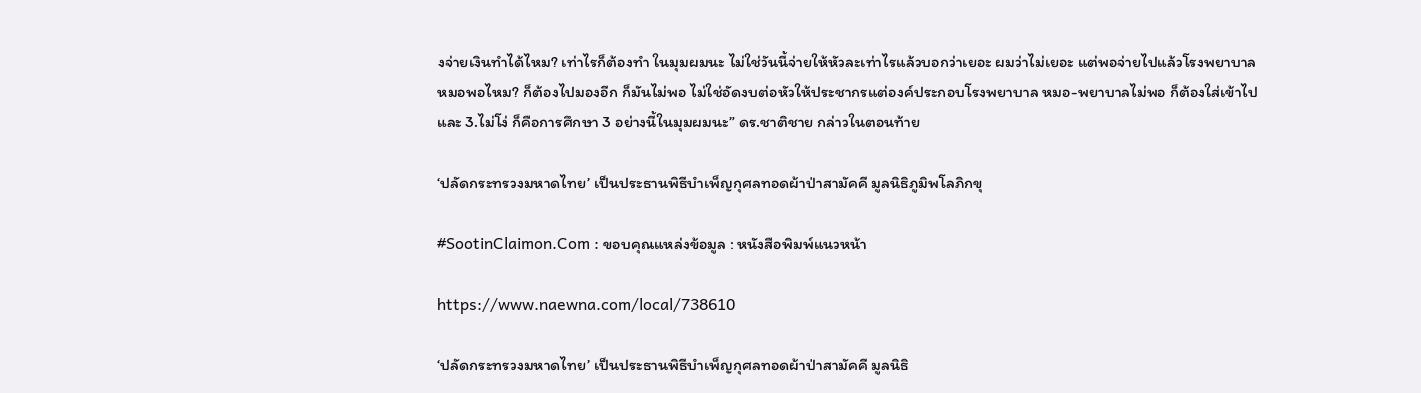งจ่ายเงินทำได้ไหม? เท่าไรก็ต้องทำ ในมุมผมนะ ไม่ใช่วันนี้จ่ายให้หัวละเท่าไรแล้วบอกว่าเยอะ ผมว่าไม่เยอะ แต่พอจ่ายไปแล้วโรงพยาบาล หมอพอไหม? ก็ต้องไปมองอีก ก็มันไม่พอ ไม่ใช่อัดงบต่อหัวให้ประชากรแต่องค์ประกอบโรงพยาบาล หมอ-พยาบาลไม่พอ ก็ต้องใส่เข้าไป และ 3.ไม่โง่ ก็คือการศึกษา 3 อย่างนี้ในมุมผมนะ” ดร.ชาติชาย กล่าวในตอนท้าย

‘ปลัดกระทรวงมหาดไทย’ เป็นประธานพิธีบำเพ็ญกุศลทอดผ้าป่าสามัคคี มูลนิธิภูมิพโลภิกขุ

#SootinClaimon.Com : ขอบคุณแหล่งข้อมูล : หนังสือพิมพ์แนวหน้า

https://www.naewna.com/local/738610

‘ปลัดกระทรวงมหาดไทย’ เป็นประธานพิธีบำเพ็ญกุศลทอดผ้าป่าสามัคคี มูลนิธิ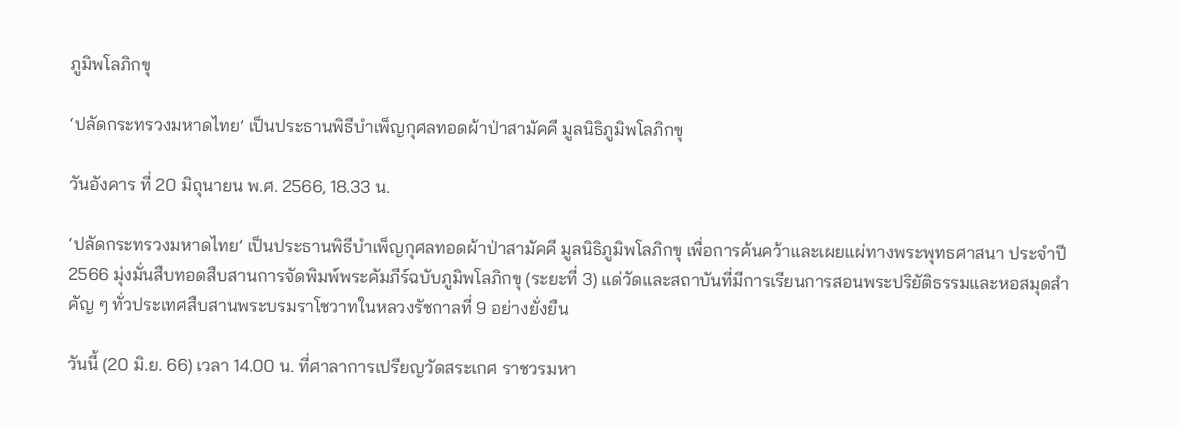ภูมิพโลภิกขุ

‘ปลัดกระทรวงมหาดไทย’ เป็นประธานพิธีบำเพ็ญกุศลทอดผ้าป่าสามัคคี มูลนิธิภูมิพโลภิกขุ

วันอังคาร ที่ 20 มิถุนายน พ.ศ. 2566, 18.33 น.

‘ปลัดกระทรวงมหาดไทย’ เป็นประธานพิธีบำเพ็ญกุศลทอดผ้าป่าสามัคคี มูลนิธิภูมิพโลภิกขุ เพื่อการค้นคว้าและเผยแผ่ทางพระพุทธศาสนา ประจำปี 2566 มุ่งมั่นสืบทอดสืบสานการจัดพิมพ์พระคัมภีร์ฉบับภูมิพโลภิกขุ (ระยะที่ 3) แด่วัดและสถาบันที่มีการเรียนการสอนพระปริยัติธรรมและหอสมุดสำคัญ ๆ ทั่วประเทศสืบสานพระบรมราโชวาทในหลวงรัชกาลที่ 9 อย่างยั่งยืน

วันนี้ (20 มิ.ย. 66) เวลา 14.00 น. ที่ศาลาการเปรียญวัดสระเกศ ราชวรมหา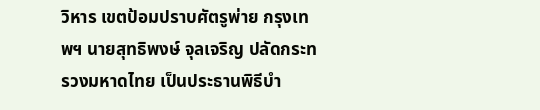วิหาร เขตป้อมปราบศัตรูพ่าย กรุงเทพฯ นายสุทธิพงษ์ จุลเจริญ ปลัดกระทรวงมหาดไทย เป็นประธานพิธีบำ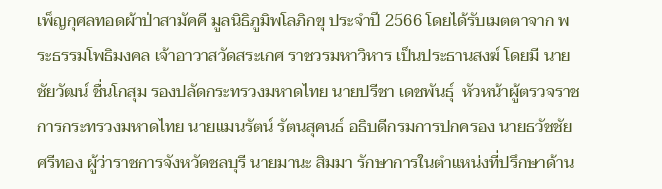เพ็ญกุศลทอดผ้าป่าสามัคคี มูลนิธิภูมิพโลภิกขุ ประจำปี 2566 โดยได้รับเมตตาจาก พระธรรมโพธิมงคล เจ้าอาวาสวัดสระเกศ ราชวรมหาวิหาร เป็นประธานสงฆ์ โดยมี นายชัยวัฒน์ ชื่นโกสุม รองปลัดกระทรวงมหาดไทย นายปรีชา เดชพันธุ์  หัวหน้าผู้ตรวจราชการกระทรวงมหาดไทย นายแมนรัตน์ รัตนสุคนธ์ อธิบดีกรมการปกครอง นายธวัชชัย ศรีทอง ผู้ว่าราชการจังหวัดชลบุรี นายมานะ สิมมา รักษาการในตำแหน่งที่ปรึกษาด้าน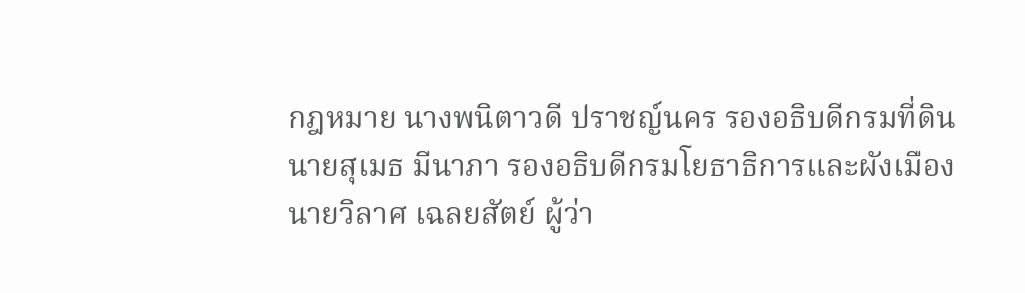กฎหมาย นางพนิตาวดี ปราชญ์นคร รองอธิบดีกรมที่ดิน นายสุเมธ มีนาภา รองอธิบดีกรมโยธาธิการและผังเมือง นายวิลาศ เฉลยสัตย์ ผู้ว่า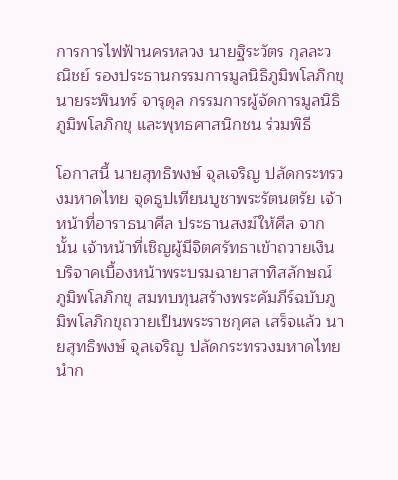การการไฟฟ้านครหลวง นายฐิระวัตร กุลละวณิชย์ รองประธานกรรมการมูลนิธิภูมิพโลภิกขุ นายระพินทร์ จารุดุล กรรมการผู้จัดการมูลนิธิภูมิพโลภิกขุ และพุทธศาสนิกชน ร่วมพิธี

โอกาสนี้ นายสุทธิพงษ์ จุลเจริญ ปลัดกระทรวงมหาดไทย จุดธูปเทียนบูชาพระรัตนตรัย เจ้าหน้าที่อาราธนาศีล ประธานสงฆ์ให้ศีล จากนั้น เจ้าหน้าที่เชิญผู้มีจิตศรัทธาเข้าถวายเงินบริจาคเบื้องหน้าพระบรมฉายาสาทิสลักษณ์ ภูมิพโลภิกขุ สมทบทุนสร้างพระคัมภีร์ฉบับภูมิพโลภิกขุถวายเป็นพระราชกุศล เสร็จแล้ว นายสุทธิพงษ์ จุลเจริญ ปลัดกระทรวงมหาดไทย นำก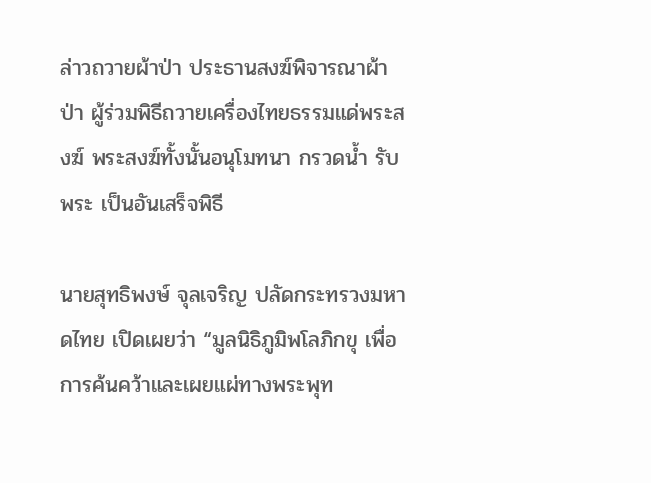ล่าวถวายผ้าป่า ประธานสงฆ์พิจารณาผ้าป่า ผู้ร่วมพิธีถวายเครื่องไทยธรรมแด่พระสงฆ์ พระสงฆ์ทั้งนั้นอนุโมทนา กรวดน้ำ รับพระ เป็นอันเสร็จพิธี

นายสุทธิพงษ์ จุลเจริญ ปลัดกระทรวงมหาดไทย เปิดเผยว่า “มูลนิธิภูมิพโลภิกขุ เพื่อการค้นคว้าและเผยแผ่ทางพระพุท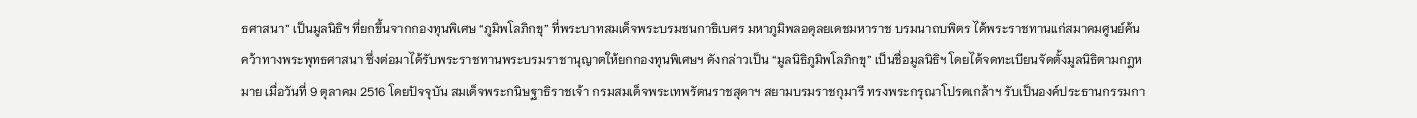ธศาสนา” เป็นมูลนิธิฯ ที่ยกขึ้นจากกองทุนพิเศษ “ภูมิพโลภิกขุ” ที่พระบาทสมเด็จพระบรมชนกาธิเบศร มหาภูมิพลอดุลยเดชมหาราช บรมนาถบพิตร ได้พระราชทานแก่สมาคมศูนย์ค้นคว้าทางพระพุทธศาสนา ซึ่งต่อมาได้รับพระราชทานพระบรมราชานุญาตให้ยกกองทุนพิเศษฯ ดังกล่าวเป็น “มูลนิธิภูมิพโลภิกขุ” เป็นชื่อมูลนิธิฯ โดยได้จดทะเบียนจัดตั้งมูลนิธิตามกฎหมาย เมื่อวันที่ 9 ตุลาคม 2516 โดยปัจจุบัน สมเด็จพระกนิษฐาธิราชเจ้า กรมสมเด็จพระเทพรัตนราชสุดาฯ สยามบรมราชกุมารี ทรงพระกรุณาโปรดเกล้าฯ รับเป็นองค์ประธานกรรมกา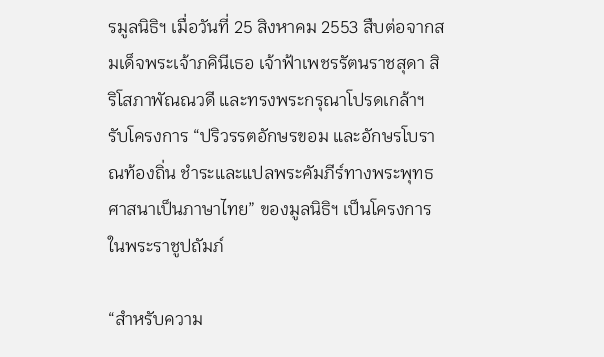รมูลนิธิฯ เมื่อวันที่ 25 สิงหาคม 2553 สืบต่อจากสมเด็จพระเจ้าภคินีเธอ เจ้าฟ้าเพชรรัตนราชสุดา สิริโสภาพัณณวดี และทรงพระกรุณาโปรดเกล้าฯ รับโครงการ “ปริวรรตอักษรขอม และอักษรโบราณท้องถิ่น ชำระและแปลพระคัมภีร์ทางพระพุทธศาสนาเป็นภาษาไทย” ของมูลนิธิฯ เป็นโครงการในพระราชูปถัมภ์

“สำหรับความ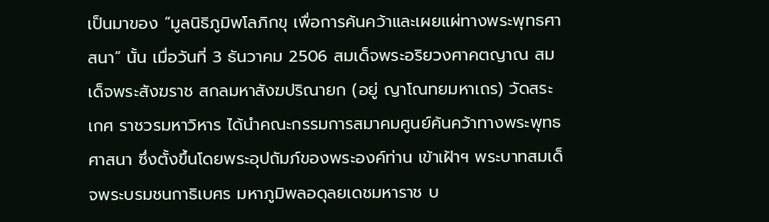เป็นมาของ “มูลนิธิภูมิพโลภิกขุ เพื่อการค้นคว้าและเผยแผ่ทางพระพุทธศาสนา” นั้น เมื่อวันที่ 3 ธันวาคม 2506 สมเด็จพระอริยวงศาคตญาณ สมเด็จพระสังฆราช สกลมหาสังฆปริณายก (อยู่ ญาโณทยมหาเถร) วัดสระเกศ ราชวรมหาวิหาร ได้นำคณะกรรมการสมาคมศูนย์ค้นคว้าทางพระพุทธศาสนา ซึ่งตั้งขึ้นโดยพระอุปถัมภ์ของพระองค์ท่าน เข้าเฝ้าฯ พระบาทสมเด็จพระบรมชนกาธิเบศร มหาภูมิพลอดุลยเดชมหาราช บ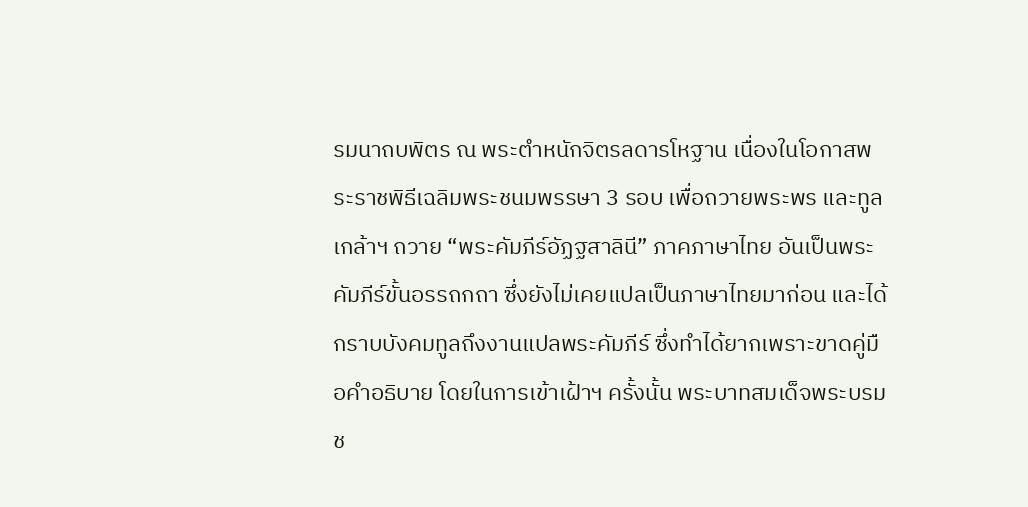รมนาถบพิตร ณ พระตำหนักจิตรลดารโหฐาน เนื่องในโอกาสพระราชพิธีเฉลิมพระชนมพรรษา 3 รอบ เพื่อถวายพระพร และทูลเกล้าฯ ถวาย “พระคัมภีร์อัฏฐสาลินี” ภาคภาษาไทย อันเป็นพระคัมภีร์ขั้นอรรถกถา ซึ่งยังไม่เคยแปลเป็นภาษาไทยมาก่อน และได้กราบบังคมทูลถึงงานแปลพระคัมภีร์ ซึ่งทำได้ยากเพราะขาดคู่มือคำอธิบาย โดยในการเข้าเฝ้าฯ ครั้งนั้น พระบาทสมเด็จพระบรมช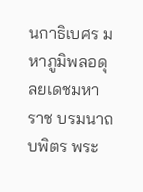นกาธิเบศร มหาภูมิพลอดุลยเดชมหาราช บรมนาถบพิตร พระ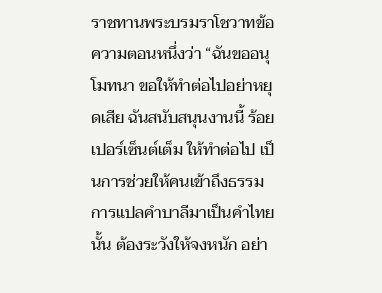ราชทานพระบรมราโชวาทข้อความตอนหนึ่งว่า “ฉันขออนุโมทนา ขอให้ทำต่อไปอย่าหยุดเสีย ฉันสนับสนุนงานนี้ ร้อยเปอร์เซ็นต์เต็ม ให้ทำต่อไป เป็นการช่วยให้คนเข้าถึงธรรม การแปลคำบาลีมาเป็นคำไทยนั้น ต้องระวังให้จงหนัก อย่า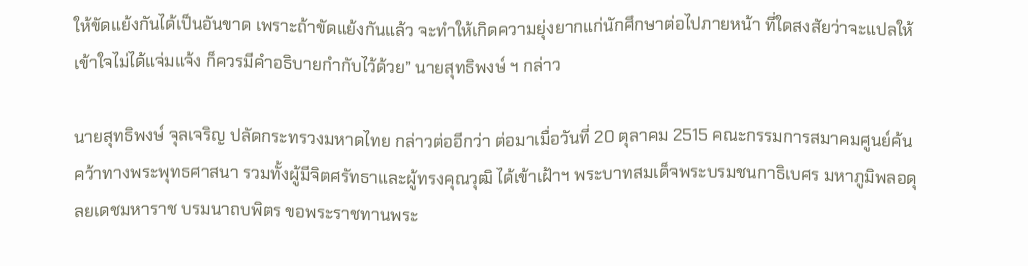ให้ขัดแย้งกันได้เป็นอันขาด เพราะถ้าขัดแย้งกันแล้ว จะทำให้เกิดความยุ่งยากแก่นักศึกษาต่อไปภายหน้า ที่ใดสงสัยว่าจะแปลให้เข้าใจไม่ได้แจ่มแจ้ง ก็ควรมีคำอธิบายกำกับไว้ด้วย” นายสุทธิพงษ์ ฯ กล่าว

นายสุทธิพงษ์ จุลเจริญ ปลัดกระทรวงมหาดไทย กล่าวต่ออีกว่า ต่อมาเมื่อวันที่ 20 ตุลาคม 2515 คณะกรรมการสมาคมศูนย์ค้นคว้าทางพระพุทธศาสนา รวมทั้งผู้มีจิตศรัทธาและผู้ทรงคุณวุฒิ ได้เข้าเฝ้าฯ พระบาทสมเด็จพระบรมชนกาธิเบศร มหาภูมิพลอดุลยเดชมหาราช บรมนาถบพิตร ขอพระราชทานพระ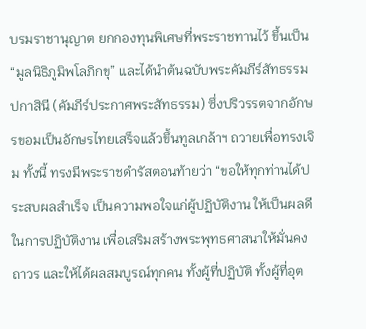บรมราชานุญาต ยกกองทุนพิเศษที่พระราชทานไว้ ขึ้นเป็น “มูลนิธิภูมิพโลภิกขุ” และได้นำต้นฉบับพระคัมภีร์สัทธรรมปกาสินี (คัมภีร์ประกาศพระสัทธรรม) ซึ่งปริวรรตจากอักษรขอมเป็นอักษรไทยเสร็จแล้วขึ้นทูลเกล้าฯ ถวายเพื่อทรงเจิม ทั้งนี้ ทรงมีพระราชดำรัสตอนท้ายว่า “ขอให้ทุกท่านได้ประสบผลสำเร็จ เป็นความพอใจแก่ผู้ปฏิบัติงาน ให้เป็นผลดีในการปฏิบัติงาน เพื่อเสริมสร้างพระพุทธศาสนาให้มั่นคงถาวร และให้ได้ผลสมบูรณ์ทุกคน ทั้งผู้ที่ปฏิบัติ ทั้งผู้ที่อุต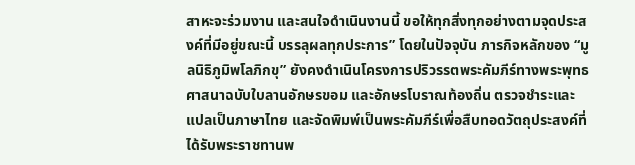สาหะจะร่วมงาน และสนใจดำเนินงานนี้ ขอให้ทุกสิ่งทุกอย่างตามจุดประสงค์ที่มีอยู่ขณะนี้ บรรลุผลทุกประการ” โดยในปัจจุบัน ภารกิจหลักของ “มูลนิธิภูมิพโลภิกขุ” ยังคงดำเนินโครงการปริวรรตพระคัมภีร์ทางพระพุทธศาสนาฉบับใบลานอักษรขอม และอักษรโบราณท้องถิ่น ตรวจชำระและแปลเป็นภาษาไทย และจัดพิมพ์เป็นพระคัมภีร์เพื่อสืบทอดวัตถุประสงค์ที่ได้รับพระราชทานพ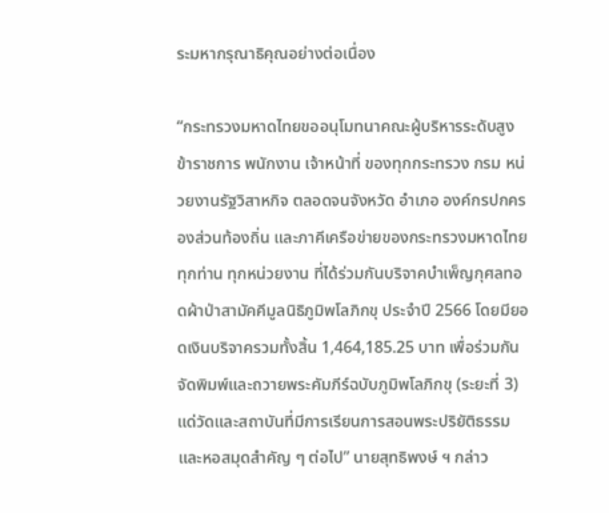ระมหากรุณาธิคุณอย่างต่อเนื่อง

“กระทรวงมหาดไทยขออนุโมทนาคณะผู้บริหารระดับสูง ข้าราชการ พนักงาน เจ้าหน้าที่ ของทุกกระทรวง กรม หน่วยงานรัฐวิสาหกิจ ตลอดจนจังหวัด อำเภอ องค์กรปกครองส่วนท้องถิ่น และภาคีเครือข่ายของกระทรวงมหาดไทยทุกท่าน ทุกหน่วยงาน ที่ได้ร่วมกันบริจาคบำเพ็ญกุศลทอดผ้าป่าสามัคคีมูลนิธิภูมิพโลภิกขุ ประจำปี 2566 โดยมียอดเงินบริจาครวมทั้งสิ้น 1,464,185.25 บาท เพื่อร่วมกันจัดพิมพ์และถวายพระคัมภีร์ฉบับภูมิพโลภิกขุ (ระยะที่ 3) แด่วัดและสถาบันที่มีการเรียนการสอนพระปริยัติธรรมและหอสมุดสำคัญ ๆ ต่อไป” นายสุทธิพงษ์ ฯ กล่าว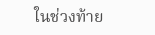ในช่วงท้าย